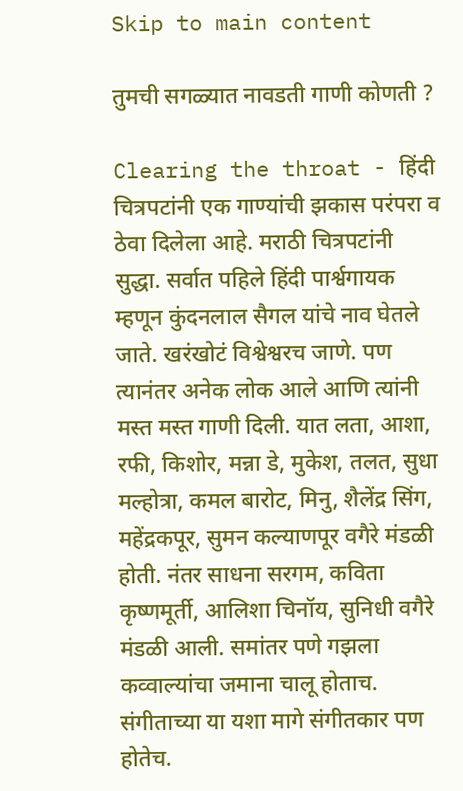Skip to main content

तुमची सगळ्यात नावडती गाणी कोणती ?

Clearing the throat - हिंदी चित्रपटांनी एक गाण्यांची झकास परंपरा व ठेवा दिलेला आहे. मराठी चित्रपटांनी सुद्धा. सर्वात पहिले हिंदी पार्श्वगायक म्हणून कुंदनलाल सैगल यांचे नाव घेतले जाते. खरंखोटं विश्वेश्वरच जाणे. पण त्यानंतर अनेक लोक आले आणि त्यांनी मस्त मस्त गाणी दिली. यात लता, आशा, रफी, किशोर, मन्ना डे, मुकेश, तलत, सुधा मल्होत्रा, कमल बारोट, मिनु, शैलेंद्र सिंग, महेंद्रकपूर, सुमन कल्याणपूर वगैरे मंडळी होती. नंतर साधना सरगम, कविता कृष्णमूर्ती, आलिशा चिनॉय, सुनिधी वगैरे मंडळी आली. समांतर पणे गझला कव्वाल्यांचा जमाना चालू होताच. संगीताच्या या यशा मागे संगीतकार पण होतेच.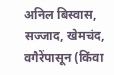अनिल बिस्वास, सज्जाद, खेमचंद, वगैरेंपासून (किंवा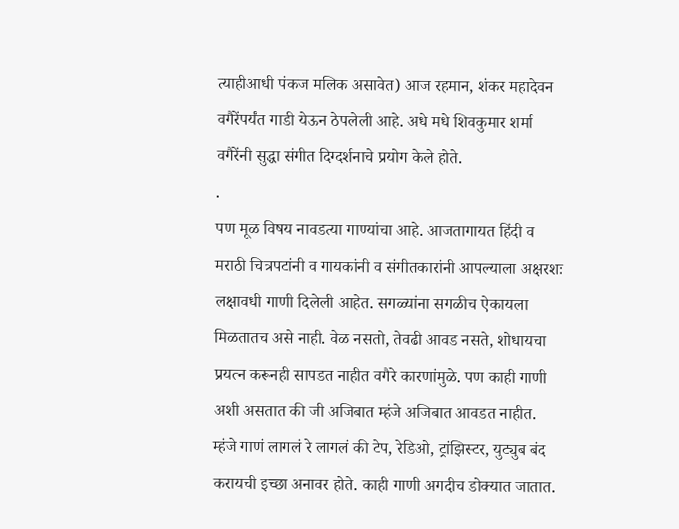त्याहीआधी पंकज मलिक असावेत) आज रहमान, शंकर महादेवन वगैरेंपर्यंत गाडी येऊन ठेपलेली आहे. अधे मधे शिवकुमार शर्मा वगैरेंनी सुद्धा संगीत दिग्दर्शनाचे प्रयोग केले होते.
.
पण मूळ विषय नावडत्या गाण्यांचा आहे. आजतागायत हिंदी व मराठी चित्रपटांनी व गायकांनी व संगीतकारांनी आपल्याला अक्षरशः लक्षावधी गाणी दिलेली आहेत. सगळ्यांना सगळीच ऐकायला मिळतातच असे नाही. वेळ नसतो, तेवढी आवड नसते, शोधायचा प्रयत्न करूनही सापडत नाहीत वगैरे कारणांमुळे. पण काही गाणी अशी असतात की जी अजिबात म्हंजे अजिबात आवडत नाहीत. म्हंजे गाणं लागलं रे लागलं की टेप, रेडिओ, ट्रांझिस्टर, युट्युब बंद करायची इच्छा अनावर होते. काही गाणी अगदीच डोक्यात जातात.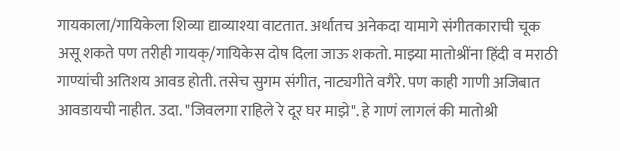गायकाला/गायिकेला शिव्या द्याव्याश्या वाटतात. अर्थातच अनेकदा यामागे संगीतकाराची चूक असू शकते पण तरीही गायक्/गायिकेस दोष दिला जाऊ शकतो. माझ्या मातोश्रींना हिंदी व मराठी गाण्यांची अतिशय आवड होती. तसेच सुगम संगीत, नाट्यगीते वगैरे. पण काही गाणी अजिबात आवडायची नाहीत. उदा. "जिवलगा राहिले रे दूर घर माझे". हे गाणं लागलं की मातोश्री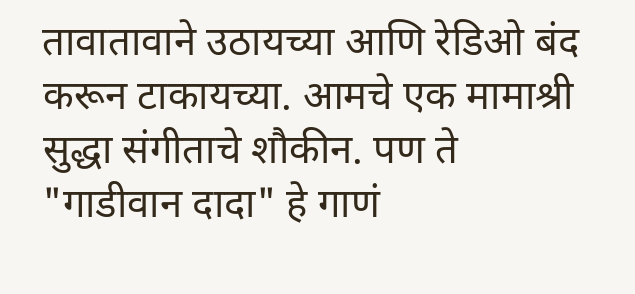तावातावाने उठायच्या आणि रेडिओ बंद करून टाकायच्या. आमचे एक मामाश्री सुद्धा संगीताचे शौकीन. पण ते "गाडीवान दादा" हे गाणं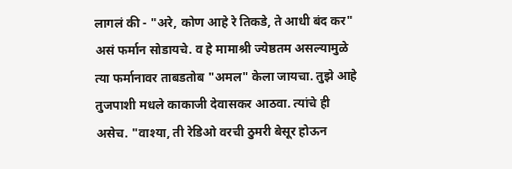लागलं की - "अरे, कोण आहे रे तिकडे, ते आधी बंद कर" असं फर्मान सोडायचे. व हे मामाश्री ज्येष्ठतम असल्यामुळे त्या फर्मानावर ताबडतोब "अमल" केला जायचा. तुझे आहे तुजपाशी मधले काकाजी देवासकर आठवा. त्यांचे ही असेच. "वाश्या, ती रेडिओ वरची ठुमरी बेसूर होऊन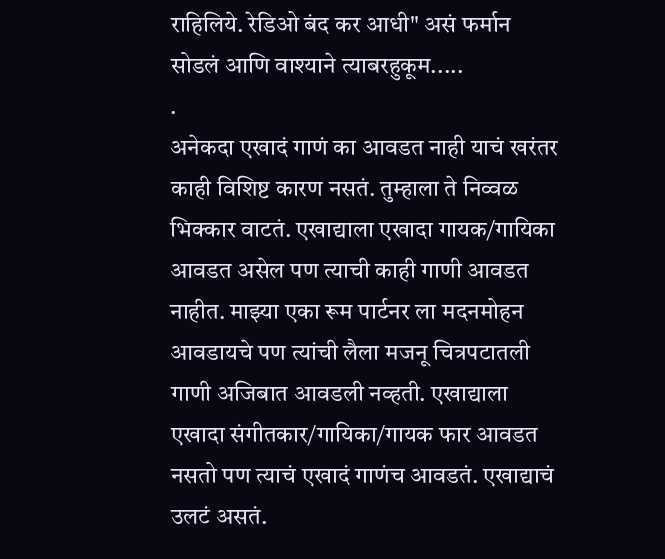राहिलिये. रेडिओ बंद कर आधी" असं फर्मान सोडलं आणि वाश्याने त्याबरहुकूम.....
.
अनेकदा एखादं गाणं का आवडत नाही याचं खरंतर काही विशिष्ट कारण नसतं. तुम्हाला ते निव्वळ भिक्कार वाटतं. एखाद्याला एखादा गायक/गायिका आवडत असेल पण त्याची काही गाणी आवडत नाहीत. माझ्या एका रूम पार्टनर ला मदनमोहन आवडायचे पण त्यांची लैला मजनू चित्रपटातली गाणी अजिबात आवडली नव्हती. एखाद्याला एखादा संगीतकार/गायिका/गायक फार आवडत नसतो पण त्याचं एखादं गाणंच आवडतं. एखाद्याचं उलटं असतं.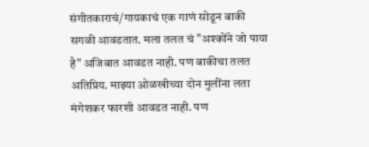संगीतकाराचं/गायकाचं एक गाणं सोडून बाकी सगळी आवडतात. मला तलत चं "अश्कोंने जो पाया है" अजिबात आवडत नाही. पण बाकीचा तलत अतिप्रिय. माझ्या ओळखीच्या दोन मुलींना लता मंगेशकर फारशी आवडत नाही. पण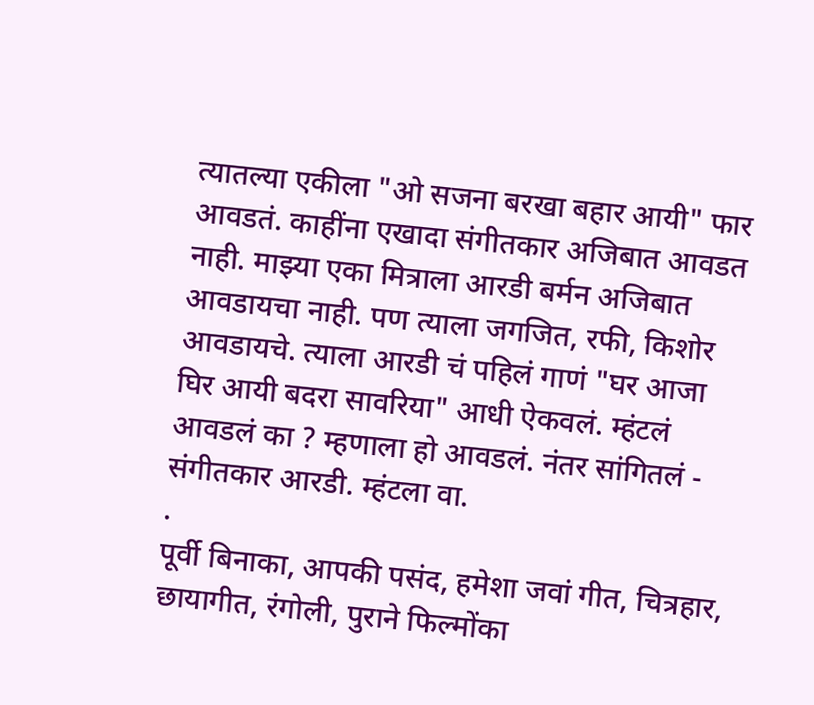त्यातल्या एकीला "ओ सजना बरखा बहार आयी" फार आवडतं. काहींना एखादा संगीतकार अजिबात आवडत नाही. माझ्या एका मित्राला आरडी बर्मन अजिबात आवडायचा नाही. पण त्याला जगजित, रफी, किशोर आवडायचे. त्याला आरडी चं पहिलं गाणं "घर आजा घिर आयी बदरा सावरिया" आधी ऐकवलं. म्हंटलं आवडलं का ? म्हणाला हो आवडलं. नंतर सांगितलं - संगीतकार आरडी. म्हंटला वा.
.
पूर्वी बिनाका, आपकी पसंद, हमेशा जवां गीत, चित्रहार, छायागीत, रंगोली, पुराने फिल्मोंका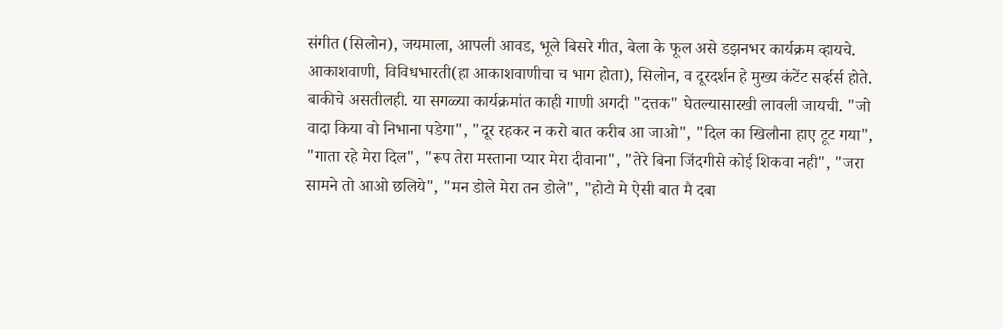संगीत (सिलोन), जयमाला, आपली आवड, भूले बिसरे गीत, बेला के फूल असे डझनभर कार्यक्रम व्हायचे. आकाशवाणी, विविधभारती(हा आकाशवाणीचा च भाग होता), सिलोन, व दूरदर्शन हे मुख्य कंटेंट सर्व्हर्स होते. बाकीचे असतीलही. या सगळ्या कार्यक्रमांत काही गाणी अगदी "दत्तक" घेतल्यासारखी लावली जायची. "जो वादा किया वो निभाना पडेगा", "दूर रहकर न करो बात करीब आ जाओ", "दिल का खिलौना हाए टूट गया", "गाता रहे मेरा दिल", "रूप तेरा मस्ताना प्यार मेरा दीवाना", "तेरे बिना जिंदगीसे कोई शिकवा नही", "जरा सामने तो आओ छलिये", "मन डोले मेरा तन डोले", "होटो मे ऐसी बात मै दबा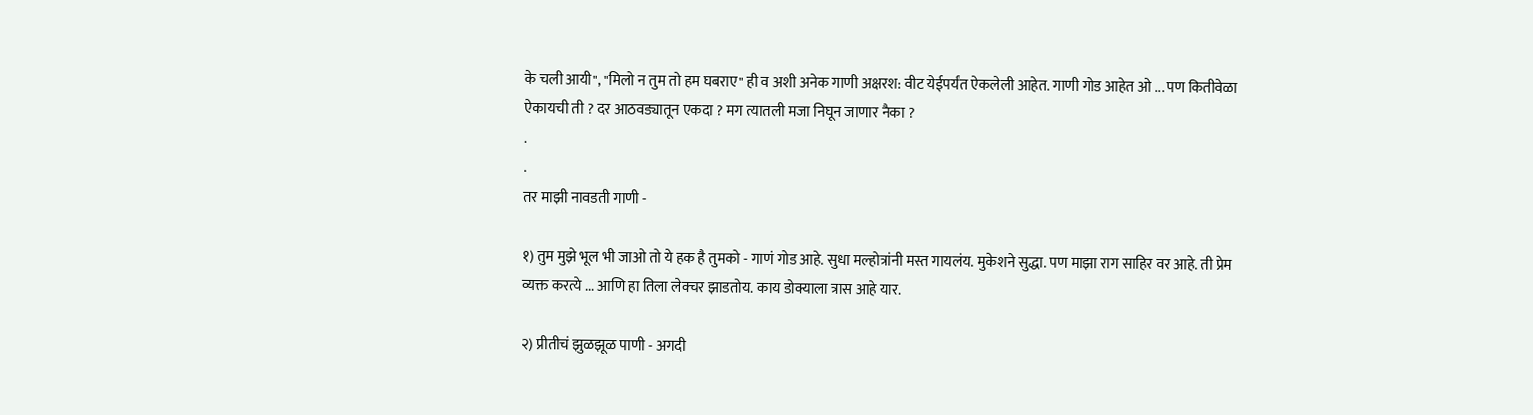के चली आयी", "मिलो न तुम तो हम घबराए" ही व अशी अनेक गाणी अक्षरश: वीट येईपर्यंत ऐकलेली आहेत. गाणी गोड आहेत ओ ... पण कितीवेळा ऐकायची ती ? दर आठवड्यातून एकदा ? मग त्यातली मजा निघून जाणार नैका ?
.
.
तर माझी नावडती गाणी -

१) तुम मुझे भूल भी जाओ तो ये हक है तुमको - गाणं गोड आहे. सुधा मल्होत्रांनी मस्त गायलंय. मुकेशने सुद्धा. पण माझा राग साहिर वर आहे. ती प्रेम व्यक्त करत्ये ... आणि हा तिला लेक्चर झाडतोय. काय डोक्याला त्रास आहे यार.

२) प्रीतीचं झुळझूळ पाणी - अगदी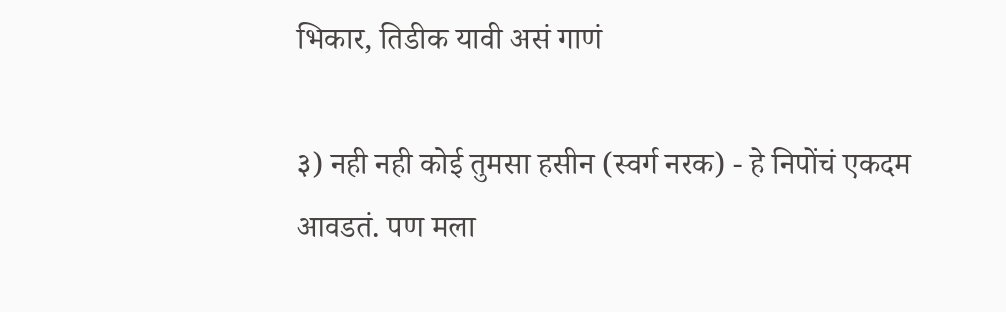भिकार, तिडीक यावी असं गाणं

३) नही नही कोई तुमसा हसीन (स्वर्ग नरक) - हे निपोंचं एकदम आवडतं. पण मला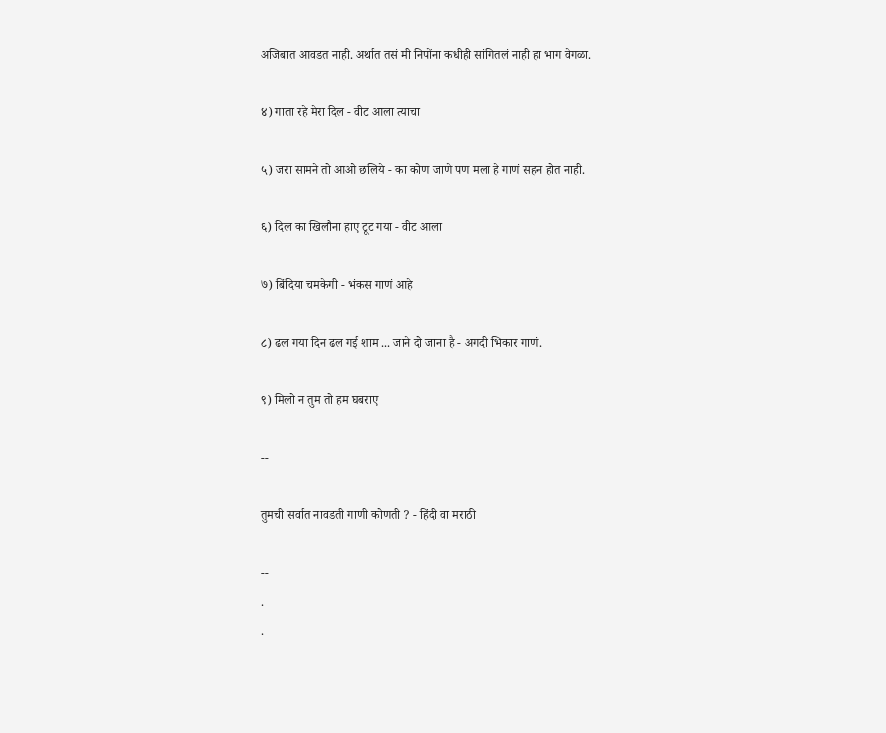अजिबात आवडत नाही. अर्थात तसं मी निपोंना कधीही सांगितलं नाही हा भाग वेगळा.

४) गाता रहे मेरा दिल - वीट आला त्याचा

५) जरा सामने तो आओ छलिये - का कोण जाणे पण मला हे गाणं सहन होत नाही.

६) दिल का खिलौना हाए टूट गया - वीट आला

७) बिंदिया चमकेगी - भंकस गाणं आहे

८) ढल गया दिन ढल गई शाम ... जाने दो जाना है - अगदी भिकार गाणं.

९) मिलो न तुम तो हम घबराए

--

तुमची सर्वात नावडती गाणी कोणती ? - हिंदी वा मराठी

--
.
.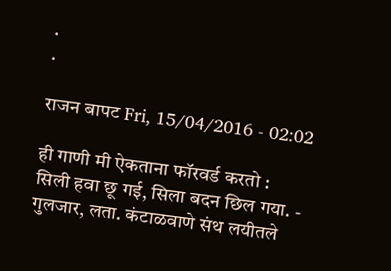.
.

राजन बापट Fri, 15/04/2016 - 02:02

ही गाणी मी ऐकताना फॉरवर्ड करतो :
सिली हवा छू गई, सिला बदन छिल गया. - गुलजार, लता. कंटाळवाणे संथ लयीतले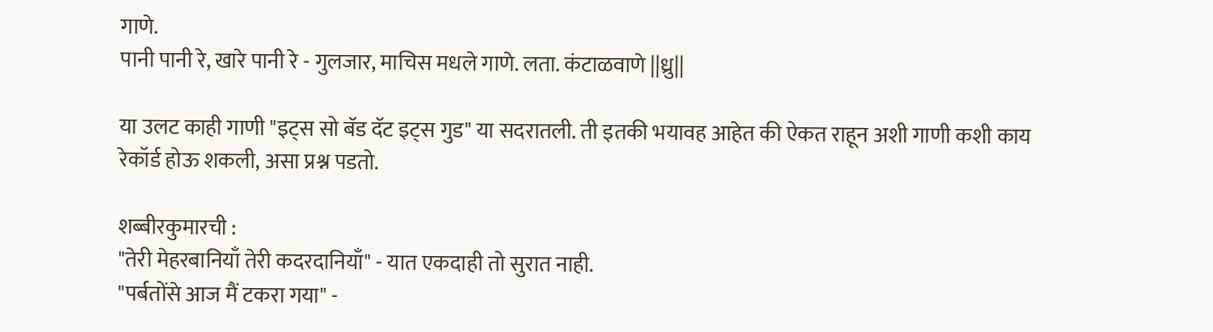गाणे.
पानी पानी रे, खारे पानी रे - गुलजार, माचिस मधले गाणे. लता. कंटाळवाणे ||ध्रु||

या उलट काही गाणी "इट्स सो बॅड दॅट इट्स गुड" या सदरातली. ती इतकी भयावह आहेत की ऐकत राहून अशी गाणी कशी काय रेकॉर्ड होऊ शकली, असा प्रश्न पडतो.

शब्बीरकुमारची :
"तेरी मेहरबानियाँ तेरी कदरदानियाँ" - यात एकदाही तो सुरात नाही.
"पर्बतोंसे आज मैं टकरा गया" -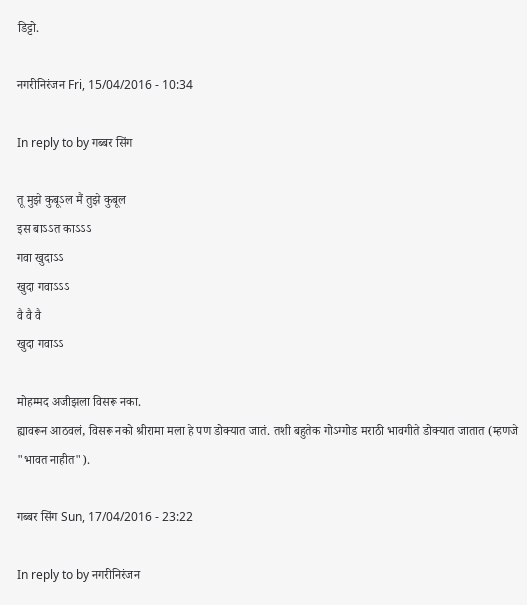डिट्टो.

नगरीनिरंजन Fri, 15/04/2016 - 10:34

In reply to by गब्बर सिंग

तू मुझे कुबूऽल मैं तुझे कुबूल
इस बाऽऽत काऽऽऽ
गवा खुदाऽऽ
खुदा गवाऽऽऽ
वै वै वै
खुदा गवाऽऽ

मोहम्मद अजीझला विसरू नका.
ह्यावरून आठवलं, विसरू नको श्रीरामा मला हे पण डोक्यात जातं. तशी बहुतेक गोऽग्गोड मराठी भावगीते डोक्यात जातात (म्हणजे "भावत नाहीत").

गब्बर सिंग Sun, 17/04/2016 - 23:22

In reply to by नगरीनिरंजन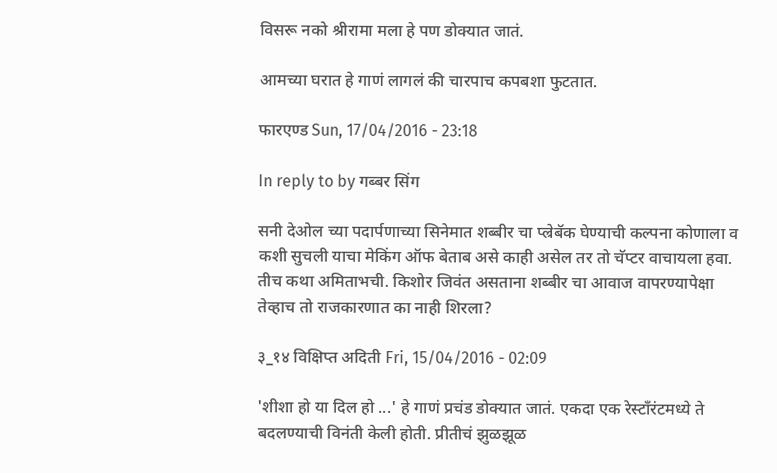विसरू नको श्रीरामा मला हे पण डोक्यात जातं.

आमच्या घरात हे गाणं लागलं की चारपाच कपबशा फुटतात.

फारएण्ड Sun, 17/04/2016 - 23:18

In reply to by गब्बर सिंग

सनी देओल च्या पदार्पणाच्या सिनेमात शब्बीर चा प्ल्रेबॅक घेण्याची कल्पना कोणाला व कशी सुचली याचा मेकिंग ऑफ बेताब असे काही असेल तर तो चॅप्टर वाचायला हवा. तीच कथा अमिताभची. किशोर जिवंत असताना शब्बीर चा आवाज वापरण्यापेक्षा तेव्हाच तो राजकारणात का नाही शिरला?

३_१४ विक्षिप्त अदिती Fri, 15/04/2016 - 02:09

'शीशा हो या दिल हो ...' हे गाणं प्रचंड डोक्यात जातं. एकदा एक रेस्टाँरंटमध्ये ते बदलण्याची विनंती केली होती. प्रीतीचं झुळझूळ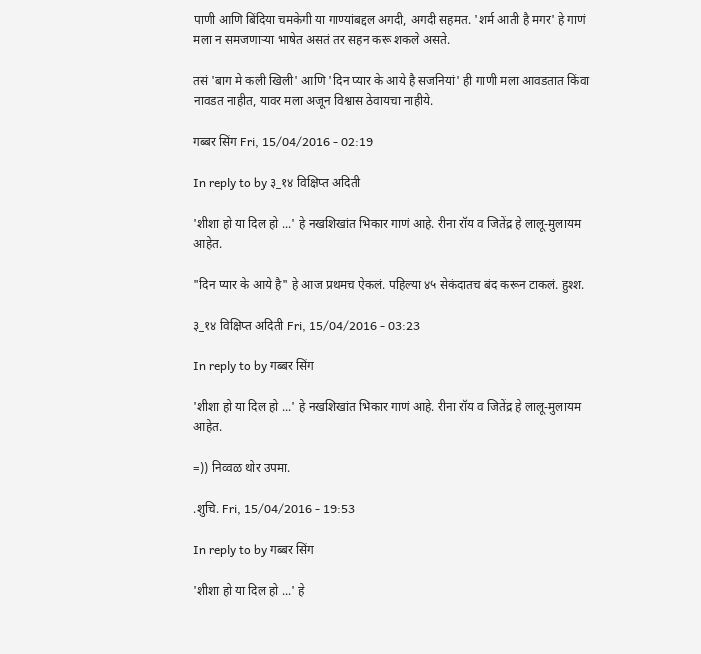पाणी आणि बिंदिया चमकेगी या गाण्यांबद्दल अगदी, अगदी सहमत. 'शर्म आती है मगर' हे गाणं मला न समजणाऱ्या भाषेत असतं तर सहन करू शकले असते.

तसं 'बाग मे कली खिली' आणि 'दिन प्यार के आये है सजनियां' ही गाणी मला आवडतात किंवा नावडत नाहीत, यावर मला अजून विश्वास ठेवायचा नाहीये.

गब्बर सिंग Fri, 15/04/2016 - 02:19

In reply to by ३_१४ विक्षिप्त अदिती

'शीशा हो या दिल हो ...' हे नखशिखांत भिकार गाणं आहे. रीना रॉय व जितेंद्र हे लालू-मुलायम आहेत.

"दिन प्यार के आये है" हे आज प्रथमच ऐकलं. पहिल्या ४५ सेकंदातच बंद करून टाकलं. हुश्श.

३_१४ विक्षिप्त अदिती Fri, 15/04/2016 - 03:23

In reply to by गब्बर सिंग

'शीशा हो या दिल हो ...' हे नखशिखांत भिकार गाणं आहे. रीना रॉय व जितेंद्र हे लालू-मुलायम आहेत.

=)) निव्वळ थोर उपमा.

.शुचि. Fri, 15/04/2016 - 19:53

In reply to by गब्बर सिंग

'शीशा हो या दिल हो ...' हे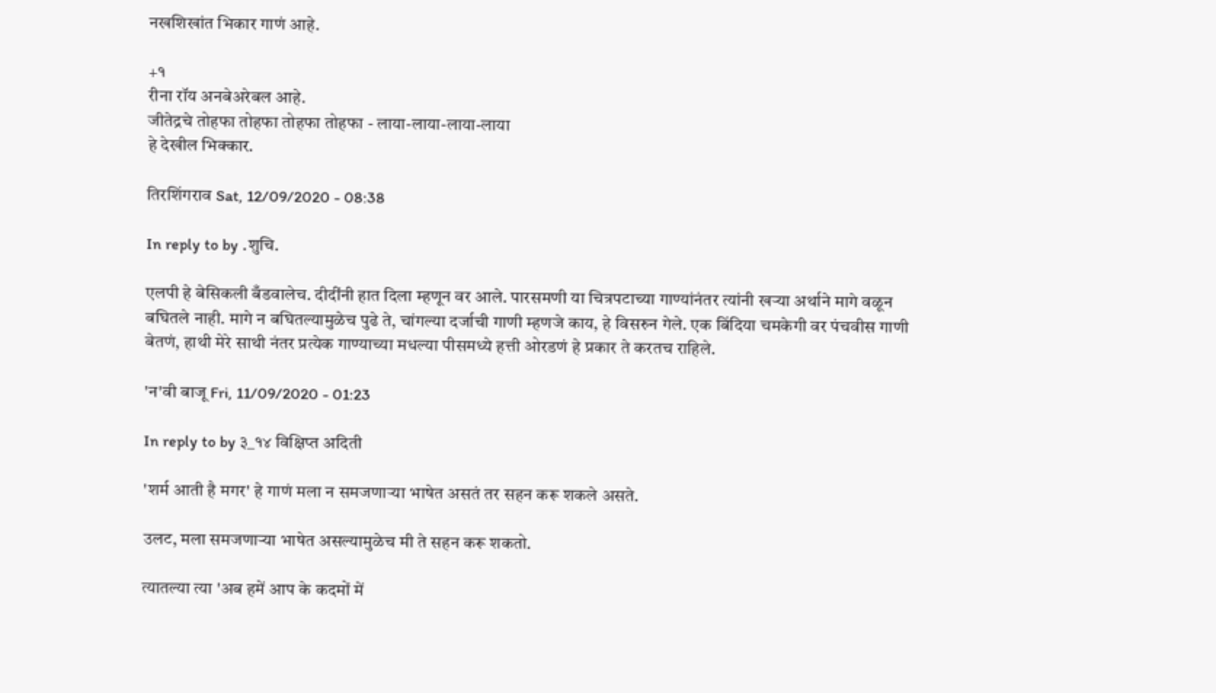नखशिखांत भिकार गाणं आहे.

+१
रीना रॉय अनबेअरेबल आहे.
जीतेद्रचे तोहफा तोहफा तोहफा तोहफा - लाया-लाया-लाया-लाया
हे देखील भिक्कार.

तिरशिंगराव Sat, 12/09/2020 - 08:38

In reply to by .शुचि.

एलपी हे बेसिकली बँडवालेच. दीदींनी हात दिला म्हणून वर आले. पारसमणी या चित्रपटाच्या गाण्यांनंतर त्यांनी खऱ्या अर्थाने मागे वळून बघितले नाही. मागे न बघितल्यामुळेच पुढे ते, चांगल्या दर्जाची गाणी म्हणजे काय, हे विसरुन गेले. एक बिंदिया चमकेगी वर पंचवीस गाणी बेतणं, हाथी मेरे साथी नंतर प्रत्येक गाण्याच्या मधल्या पीसमध्ये हत्ती ओरडणं हे प्रकार ते करतच राहिले.

'न'वी बाजू Fri, 11/09/2020 - 01:23

In reply to by ३_१४ विक्षिप्त अदिती

'शर्म आती है मगर' हे गाणं मला न समजणाऱ्या भाषेत असतं तर सहन करू शकले असते.

उलट, मला समजणाऱ्या भाषेत असल्यामुळेच मी ते सहन करू शकतो.

त्यातल्या त्या 'अब हमें आप के कदमों में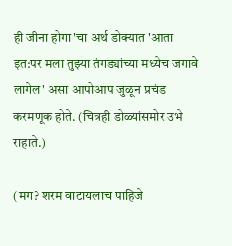ही जीना होगा'चा अर्थ डोक्यात 'आता इत:पर मला तुझ्या तंगड्यांच्या मध्येच जगावे लागेल' असा आपोआप जुळून प्रचंड करमणूक होते. (चित्रही डोळ्यांसमोर उभे राहाते.)

(मग? शरम वाटायलाच पाहिजे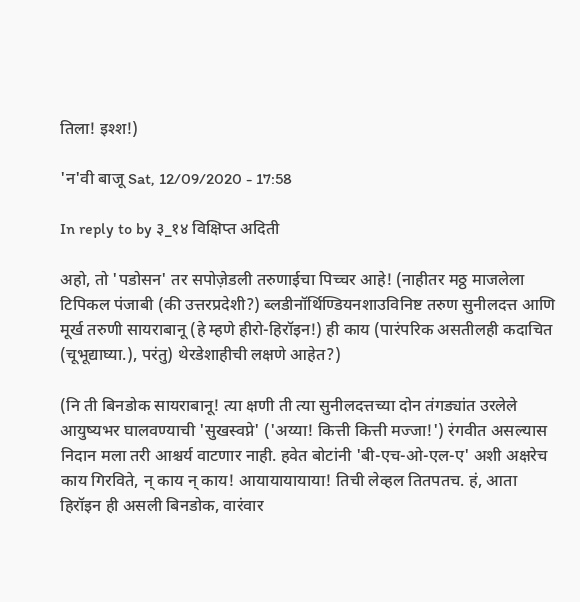तिला! इश्श!)

'न'वी बाजू Sat, 12/09/2020 - 17:58

In reply to by ३_१४ विक्षिप्त अदिती

अहो, तो 'पडोसन' तर सपोज़ेडली तरुणाईचा पिच्चर आहे! (नाहीतर मठ्ठ माजलेला टिपिकल पंजाबी (की उत्तरप्रदेशी?) ब्लडीनॉर्थिण्डियनशाउविनिष्ट तरुण सुनीलदत्त आणि मूर्ख तरुणी सायराबानू (हे म्हणे हीरो-हिरॉइन!) ही काय (पारंपरिक असतीलही कदाचित (चूभूद्याघ्या.), परंतु) थेरडेशाहीची लक्षणे आहेत?)

(नि ती बिनडोक सायराबानू! त्या क्षणी ती त्या सुनीलदत्तच्या दोन तंगड्यांत उरलेले आयुष्यभर घालवण्याची 'सुखस्वप्ने' ('अय्या! कित्ती कित्ती मज्जा!') रंगवीत असल्यास निदान मला तरी आश्चर्य वाटणार नाही. हवेत बोटांनी 'बी-एच-ओ-एल-ए' अशी अक्षरेच काय गिरविते, न् काय न् काय! आयायायायाया! तिची लेव्हल तितपतच. हं, आता हिरॉइन ही असली बिनडोक, वारंवार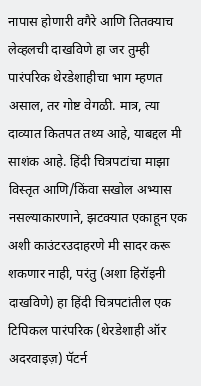नापास होणारी वगैरे आणि तितक्याच लेव्हलची दाखविणे हा जर तुम्ही पारंपरिक थेरडेशाहीचा भाग म्हणत असाल, तर गोष्ट वेगळी. मात्र, त्या दाव्यात कितपत तथ्य आहे, याबद्दल मी साशंक आहे. हिंदी चित्रपटांचा माझा विस्तृत आणि/किंवा सखोल अभ्यास नसल्याकारणाने, झटक्यात एकाहून एक अशी काउंटरउदाहरणे मी सादर करू शकणार नाही, परंतु (अशा हिरॉइनी दाखविणे) हा हिंदी चित्रपटांतील एक टिपिकल पारंपरिक (थेरडेशाही ऑर अदरवाइज़) पॅटर्न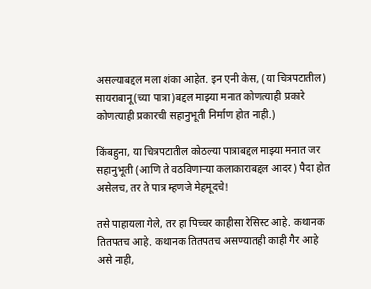असल्याबद्दल मला शंका आहेत. इन एनी केस, (या चित्रपटातील) सायराबानू(च्या पात्रा)बद्दल माझ्या मनात कोणत्याही प्रकारे कोणत्याही प्रकारची सहानुभूती निर्माण होत नाही.)

किंबहुना, या चित्रपटातील कोठल्या पात्राबद्दल माझ्या मनात जर सहानुभूती (आणि ते वठविणाऱ्या कलाकाराबद्दल आदर) पैदा होत असेलच, तर ते पात्र म्हणजे मेहमूदचे!

तसे पाहायला गेले, तर हा पिच्चर काहीसा रेसिस्ट आहे. कथानक तितपतच आहे. कथानक तितपतच असण्यातही काही गैर आहे असे नाही,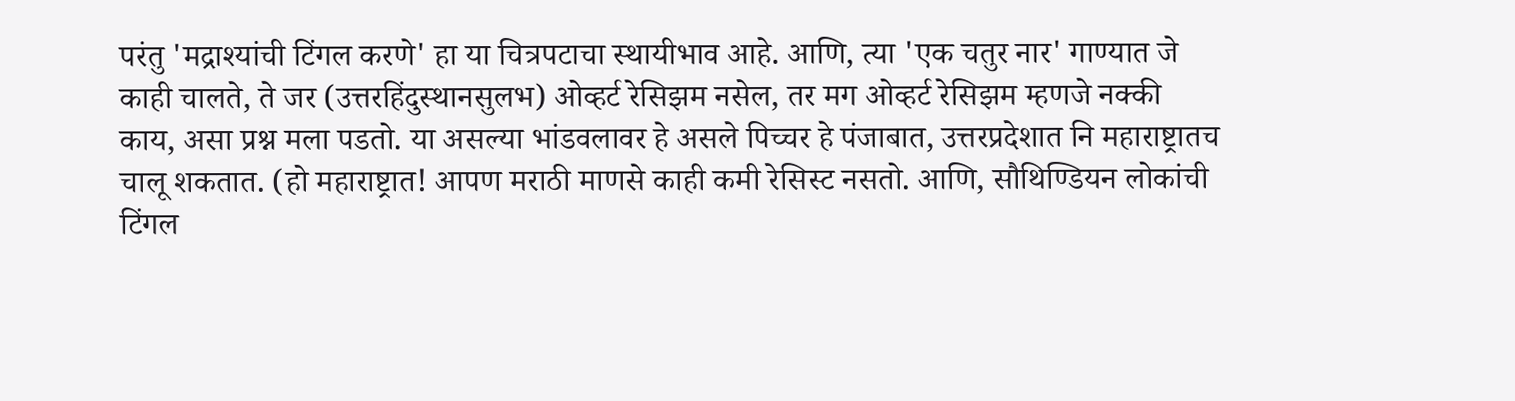परंतु 'मद्राश्यांची टिंगल करणे' हा या चित्रपटाचा स्थायीभाव आहे. आणि, त्या 'एक चतुर नार' गाण्यात जे काही चालते, ते जर (उत्तरहिंदुस्थानसुलभ) ओव्हर्ट रेसिझम नसेल, तर मग ओव्हर्ट रेसिझम म्हणजे नक्की काय, असा प्रश्न मला पडतो. या असल्या भांडवलावर हे असले पिच्चर हे पंजाबात, उत्तरप्रदेशात नि महाराष्ट्रातच चालू शकतात. (हो महाराष्ट्रात! आपण मराठी माणसे काही कमी रेसिस्ट नसतो. आणि, सौथिण्डियन लोकांची टिंगल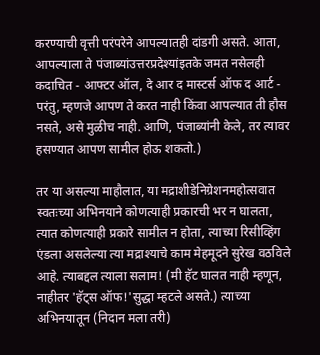करण्याची वृत्ती परंपरेने आपल्यातही दांडगी असते. आता, आपल्याला ते पंजाब्यांउत्तरप्रदेश्यांइतके जमत नसेलही कदाचित - आफ्टर ऑल, दे आर द मास्टर्स ऑफ द आर्ट - परंतु, म्हणजे आपण ते करत नाही किंवा आपल्यात ती हौस नसते, असे मुळीच नाही. आणि, पंजाब्यांनी केले, तर त्यावर हसण्यात आपण सामील होऊ शकतो.)

तर या असल्या माहौलात, या मद्राशीडेनिग्रेशनमहोत्सवात स्वतःच्या अभिनयाने कोणत्याही प्रकारची भर न घालता, त्यात कोणत्याही प्रकारे सामील न होता, त्याच्या रिसीव्हिंग एंडला असलेल्या त्या मद्राश्याचे काम मेहमूदने सुरेख वठविले आहे. त्याबद्दल त्याला सलाम! (मी हॅट घालत नाही म्हणून, नाहीतर 'हॅट्स ऑफ!'सुद्धा म्हटले असते.) त्याच्या अभिनयातून (निदान मला तरी)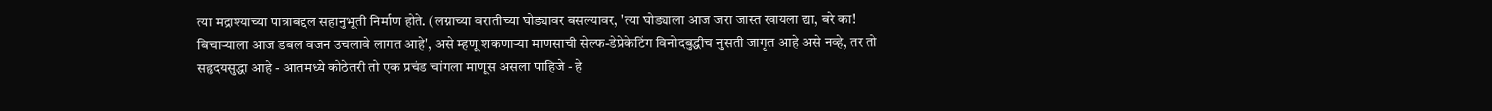त्या मद्राश्याच्या पात्राबद्दल सहानुभूती निर्माण होते. (लग्नाच्या वरातीच्या घोड्यावर बसल्यावर, 'त्या घोड्याला आज जरा जास्त खायला द्या, बरे का! बिचाऱ्याला आज डबल वजन उचलावे लागत आहे', असे म्हणू शकणाऱ्या माणसाची सेल्फ-डेप्रेकेटिंग विनोदबुद्धीच नुसती जागृत आहे असे नव्हे, तर तो सहृदयसुद्धा आहे - आतमध्ये कोठेतरी तो एक प्रचंड चांगला माणूस असला पाहिजे - हे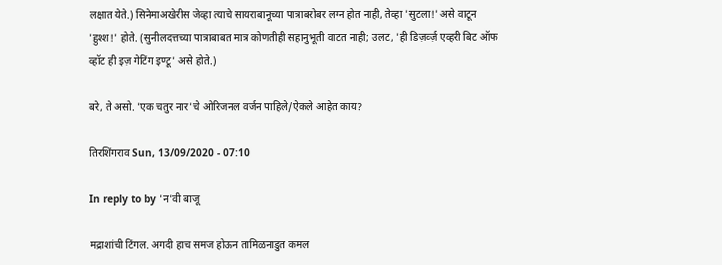लक्षात येते.) सिनेमाअखेरीस जेव्हा त्याचे सायराबानूच्या पात्राबरोबर लग्न होत नाही, तेव्हा 'सुटला!' असे वाटून 'हुश्श!' होते. (सुनीलदत्तच्या पात्राबाबत मात्र कोणतीही सहानुभूती वाटत नाही; उलट, 'ही डिज़र्व्ज़ एव्हरी बिट ऑफ व्हॉट ही इज़ गेटिंग इण्टू' असे होते.)

बरे, ते असो. 'एक चतुर नार'चे ओरिजनल वर्जन पाहिले/ऐकले आहेत काय?

तिरशिंगराव Sun, 13/09/2020 - 07:10

In reply to by 'न'वी बाजू

मद्राशांची टिंगल. अगदी हाच समज होऊन तामिळनाडुत कमल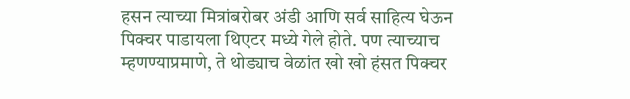हसन त्याच्या मित्रांबरोबर अंडी आणि सर्व साहित्य घेऊन पिक्चर पाडायला थिएटर मध्ये गेले होते. पण त्याच्याच म्हणण्याप्रमाणे, ते थोड्याच वेळांत खो खो हंसत पिक्चर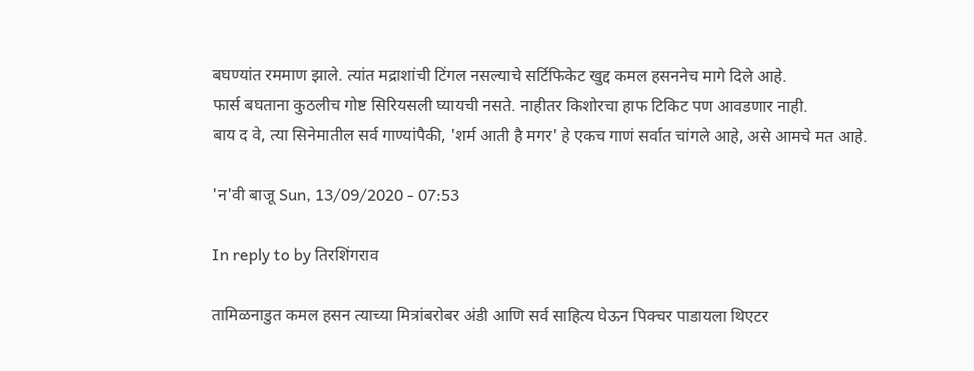बघण्यांत रममाण झाले. त्यांत मद्राशांची टिंगल नसल्याचे सर्टिफिकेट खुद्द कमल हसननेच मागे दिले आहे.
फार्स बघताना कुठलीच गोष्ट सिरियसली घ्यायची नसते. नाहीतर किशोरचा हाफ टिकिट पण आवडणार नाही.
बाय द वे, त्या सिनेमातील सर्व गाण्यांपैकी, 'शर्म आती है मगर' हे एकच गाणं सर्वात चांगले आहे, असे आमचे मत आहे.

'न'वी बाजू Sun, 13/09/2020 - 07:53

In reply to by तिरशिंगराव

तामिळनाडुत कमल हसन त्याच्या मित्रांबरोबर अंडी आणि सर्व साहित्य घेऊन पिक्चर पाडायला थिएटर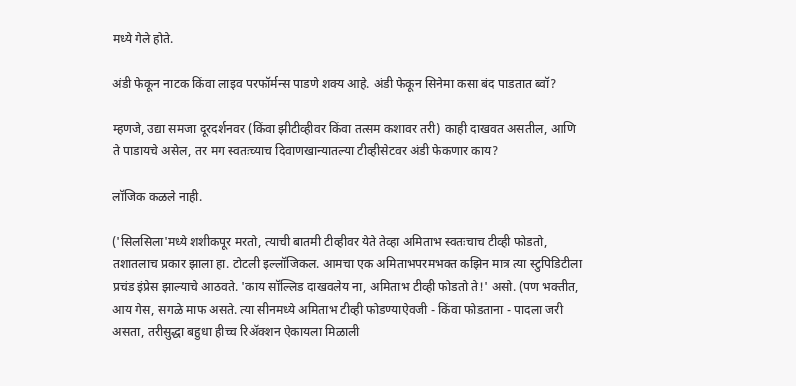मध्ये गेले होते.

अंडी फेकून नाटक किंवा लाइव परफॉर्मन्स पाडणे शक्य आहे. अंडी फेकून सिनेमा कसा बंद पाडतात ब्वॉ?

म्हणजे, उद्या समजा दूरदर्शनवर (किंवा झीटीव्हीवर किंवा तत्सम कशावर तरी) काही दाखवत असतील, आणि ते पाडायचे असेल, तर मग स्वतःच्याच दिवाणखान्यातल्या टीव्हीसेटवर अंडी फेकणार काय?

लॉजिक कळले नाही.

('सिलसिला'मध्ये शशीकपूर मरतो, त्याची बातमी टीव्हीवर येते तेव्हा अमिताभ स्वतःचाच टीव्ही फोडतो, तशातलाच प्रकार झाला हा. टोटली इल्लॉजिकल. आमचा एक अमिताभपरमभक्त कझिन मात्र त्या स्टुपिडिटीला प्रचंड इंप्रेस झाल्याचे आठवते. 'काय सॉल्लिड दाखवलेय ना, अमिताभ टीव्ही फोडतो ते!' असो. (पण भक्तीत, आय गेस, सगळे माफ असते. त्या सीनमध्ये अमिताभ टीव्ही फोडण्याऐवजी - किंवा फोडताना - पादला जरी असता, तरीसुद्धा बहुधा हीच्च रिॲक्शन ऐकायला मिळाली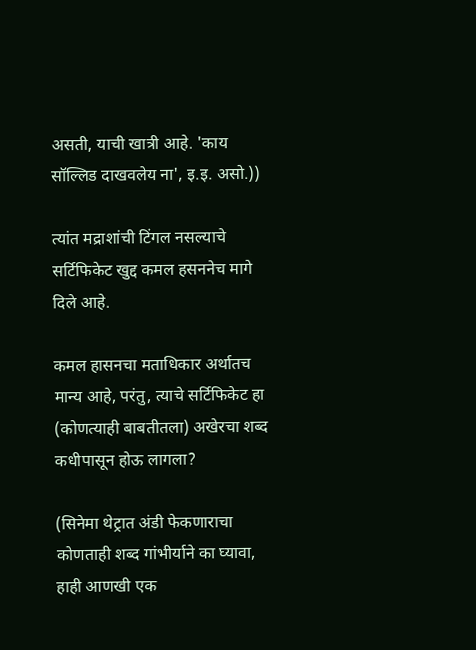असती, याची खात्री आहे. 'काय सॉल्लिड दाखवलेय ना', इ.इ. असो.))

त्यांत मद्राशांची टिंगल नसल्याचे सर्टिफिकेट खुद्द कमल हसननेच मागे दिले आहे.

कमल हासनचा मताधिकार अर्थातच मान्य आहे, परंतु, त्याचे सर्टिफिकेट हा (कोणत्याही बाबतीतला) अखेरचा शब्द कधीपासून होऊ लागला?

(सिनेमा थेट्रात अंडी फेकणाराचा कोणताही शब्द गांभीर्याने का घ्यावा, हाही आणखी एक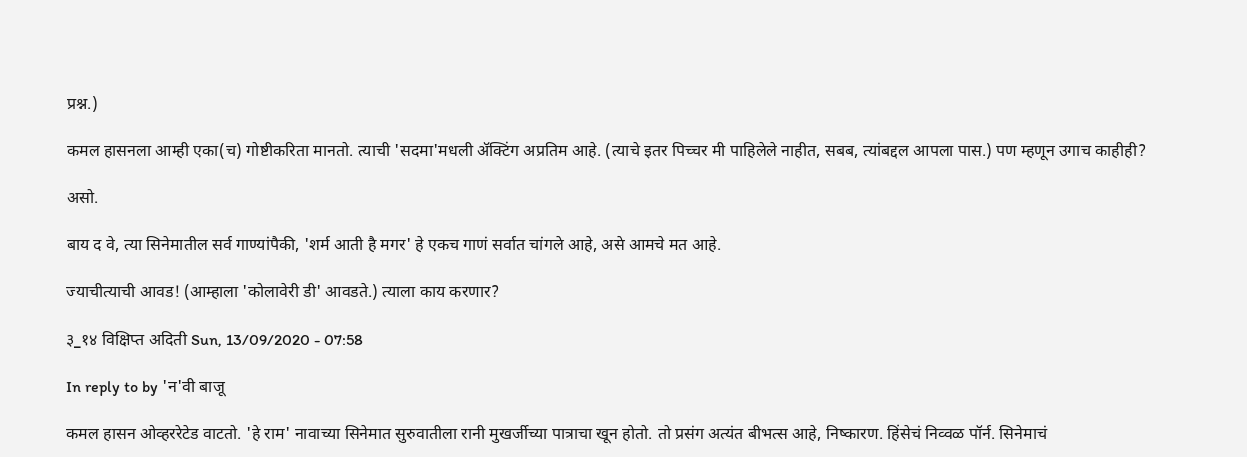प्रश्न.)

कमल हासनला आम्ही एका(च) गोष्टीकरिता मानतो. त्याची 'सदमा'मधली ॲक्टिंग अप्रतिम आहे. (त्याचे इतर पिच्चर मी पाहिलेले नाहीत, सबब, त्यांबद्दल आपला पास.) पण म्हणून उगाच काहीही?

असो.

बाय द वे, त्या सिनेमातील सर्व गाण्यांपैकी, 'शर्म आती है मगर' हे एकच गाणं सर्वात चांगले आहे, असे आमचे मत आहे.

ज्याचीत्याची आवड! (आम्हाला 'कोलावेरी डी' आवडते.) त्याला काय करणार?

३_१४ विक्षिप्त अदिती Sun, 13/09/2020 - 07:58

In reply to by 'न'वी बाजू

कमल हासन ओव्हररेटेड वाटतो. 'हे राम' नावाच्या सिनेमात सुरुवातीला रानी मुखर्जीच्या पात्राचा खून होतो. तो प्रसंग अत्यंत बीभत्स आहे, निष्कारण. हिंसेचं निव्वळ पॉर्न. सिनेमाचं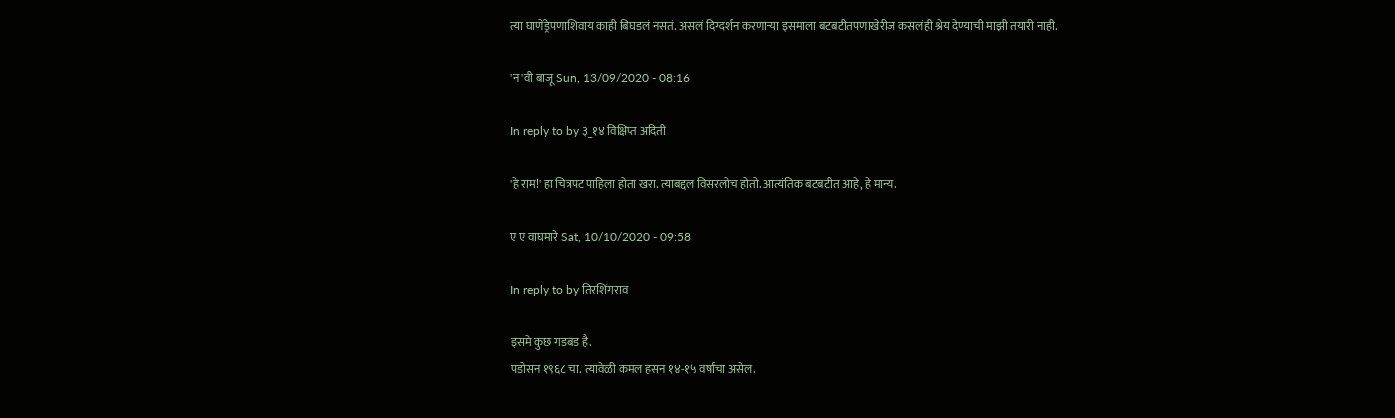त्या घाणेंड्रेपणाशिवाय काही बिघडलं नसतं. असलं दिग्दर्शन करणाऱ्या इसमाला बटबटीतपणाखेरीज कसलंही श्रेय देण्याची माझी तयारी नाही.

'न'वी बाजू Sun, 13/09/2020 - 08:16

In reply to by ३_१४ विक्षिप्त अदिती

'हे राम!' हा चित्रपट पाहिला होता खरा. त्याबद्दल विसरलोच होतो. आत्यंतिक बटबटीत आहे, हे मान्य.

ए ए वाघमारे Sat, 10/10/2020 - 09:58

In reply to by तिरशिंगराव

इसमे कुछ गडबड है.
पडोसन १९६८ चा. त्यावेळी कमल हसन १४-१५ वर्षांचा असेल.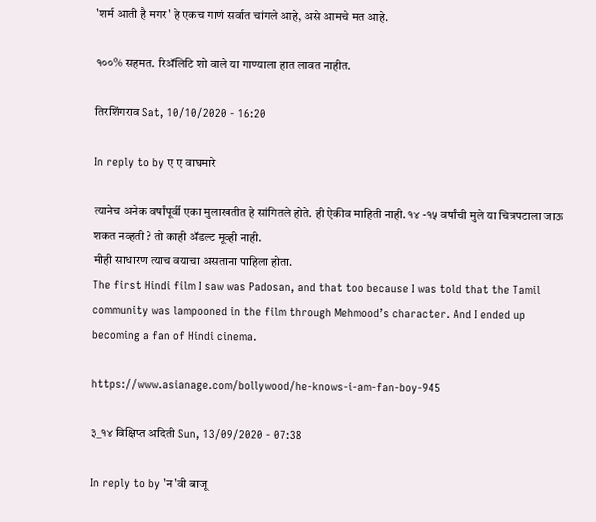'शर्म आती है मगर' हे एकच गाणं सर्वात चांगले आहे, असे आमचे मत आहे.

१००% सहमत. रिअ‍ॅलिटि शो वाले या गाण्याला हात लावत नाहीत.

तिरशिंगराव Sat, 10/10/2020 - 16:20

In reply to by ए ए वाघमारे

त्यानेच अनेक वर्षांपूर्वी एका मुलाखतीत हे सांगितले होते. ही ऐकीव माहिती नाही. १४ -१५ वर्षांची मुले या चित्रपटाला जाऊ शकत नव्हती ? तो काही ॲडल्ट मूव्ही नाही.
मीही साधारण त्याच वयाचा असताना पाहिला होता.
The first Hindi film I saw was Padosan, and that too because I was told that the Tamil community was lampooned in the film through Mehmood’s character. And I ended up becoming a fan of Hindi cinema.

https://www.asianage.com/bollywood/he-knows-i-am-fan-boy-945

३_१४ विक्षिप्त अदिती Sun, 13/09/2020 - 07:38

In reply to by 'न'वी बाजू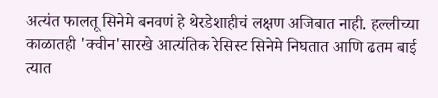अत्यंत फालतू सिनेमे बनवणं हे थेरडेशाहीचं लक्षण अजिबात नाही. हल्लीच्या काळातही 'क्वीन'सारखे आत्यंतिक रेसिस्ट सिनेमे निघतात आणि ढतम बाई त्यात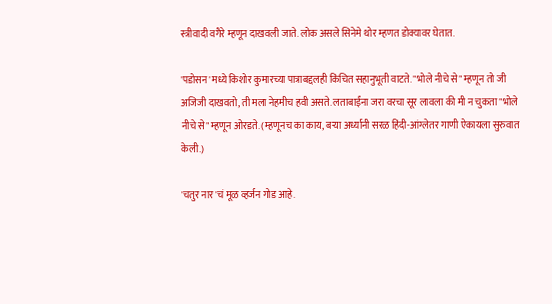स्त्रीवादी वगैरे म्हणून दाखवली जाते. लोक असले सिनेमे थोर म्हणत डोक्यावर घेतात.

'पडोसन'मध्ये किशोर कुमारच्या पात्राबद्दलही किंचित सहानुभूती वाटते. "भोले नीचे से" म्हणून तो जी अजिजी दाखवतो, ती मला नेहमीच हवी असते. लताबाईंना जरा वरचा सूर लावला की मी न चुकता "भोले नीचे से" म्हणून ओरडते. (म्हणूनच का काय, बऱ्या अर्ध्यानी सरळ हिंदी-आंग्लेतर गाणी ऐकायला सुरुवात केली.)

'चतुर नार'चं मूळ व्हर्जन गोड आहे.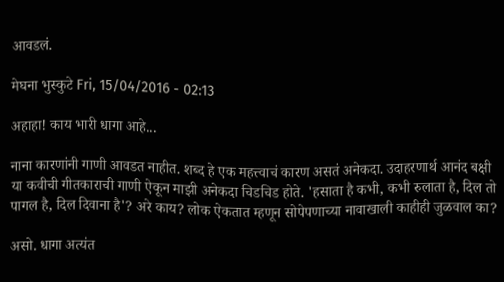आवडलं.

मेघना भुस्कुटे Fri, 15/04/2016 - 02:13

अहाहा! काय भारी धागा आहे...

नाना कारणांनी गाणी आवडत नाहीत. शब्द हे एक महत्त्वाचं कारण असतं अनेकदा. उदाहरणार्थ आनंद बक्षी या कवीची गीतकाराची गाणी ऐकून माझी अनेकदा चिडचिड होते. 'हसाता है कभी, कभी रुलाता है, दिल तो पागल है, दिल दिवाना है'? अरे काय? लोक ऐकतात म्हणून सोपेपणाच्या नावाखाली काहीही जुळवाल का?

असो. धागा अत्यंत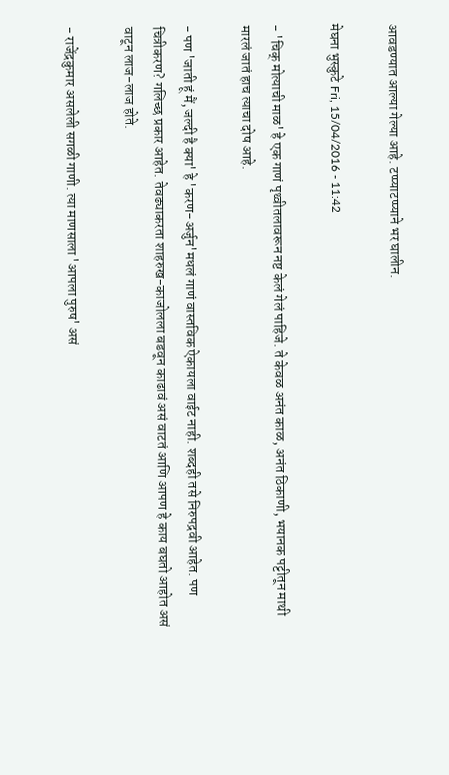आवडण्यात आल्या गेल्या आहे. टप्प्याटप्प्याने भर घालीन.

मेघना भुस्कुटे Fri, 15/04/2016 - 11:42

- 'चिक् मोत्याची माळ' हे एक गाणं पृथ्वीतलावरून नष्ट केलं गेलं पाहिजे. ते केवळ अनंत काळ, अनंत ठिकाणी, भयानक पट्टीतून माथी मारलं जातं हाच त्याचा दोष आहे.

- पण 'जाती हूं मैं, जल्दी है क्या' हे 'करण-अर्जुन'मधलं गाणं वास्तविक ऐकायला वाईट नाही. शब्दही तसे निरुपद्रवी आहेत. पण चित्रीकरण? गलिच्छ प्रकार आहेत. तेवढ्याकरता शाहरुख-काजोलला बडवून काढावं असं वाटतं आणि आपण हे काय बघतो आहोत असं वाटून लाज-लाज होते.

- राजेंद्रकुमार असलेली सगळी गाणी. त्या माणसाला 'आपला पुरुष' असं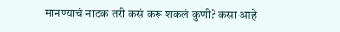मानण्याचं नाटक तरी कसं करू शकलं कुणी? कसा आहे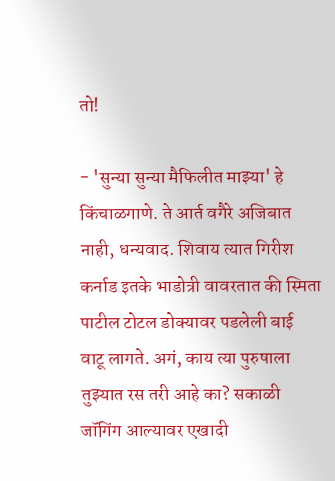तो!

- 'सुन्या सुन्या मैफिलीत माझ्या' हे किंचाळगाणे. ते आर्त वगैरे अजिबात नाही, धन्यवाद. शिवाय त्यात गिरीश कर्नाड इतके भाडोत्री वावरतात की स्मिता पाटील टोटल डोक्यावर पडलेली बाई वाटू लागते. अगं, काय त्या पुरुषाला तुझ्यात रस तरी आहे का? सकाळी जॉगिंग आल्यावर एखादी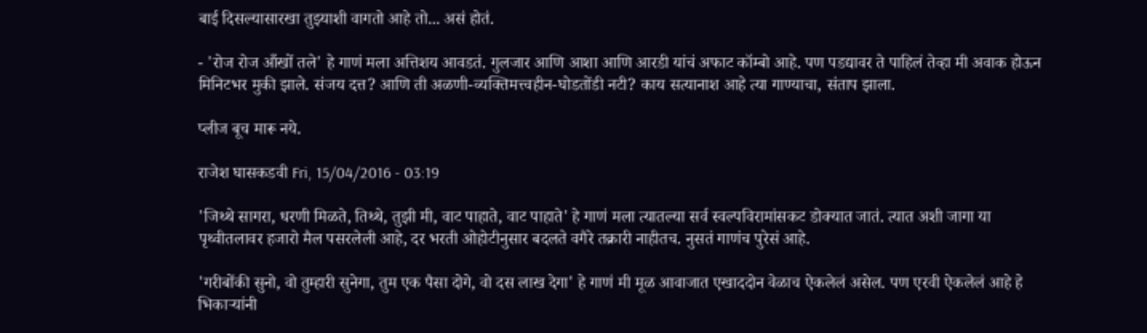बाई दिसल्यासारखा तुझ्याशी वागतो आहे तो... असं होतं.

- 'रोज रोज आँखों तले' हे गाणं मला अत्तिशय आवडतं. गुलजार आणि आशा आणि आरडी यांचं अफाट कॉम्बो आहे. पण पडद्यावर ते पाहिलं तेव्हा मी अवाक होऊन मिनिटभर मुकी झाले. संजय दत्त? आणि ती अळणी-व्यक्तिमत्त्वहीन-घोडतोंडी नटी? काय सत्यानाश आहे त्या गाण्याचा, संताप झाला.

प्लीज बूच मारू नये.

राजेश घासकडवी Fri, 15/04/2016 - 03:19

'जिथ्थे सागरा, धरणी मिळते, तिथ्थे, तुझी मी, वाट पाहाते, वाट पाहाते' हे गाणं मला त्यातल्या सर्व स्वल्पविरामांसकट डोक्यात जातं. त्यात अशी जागा या पृथ्वीतलावर हजारो मैल पसरलेली आहे, दर भरती ओहोटीनुसार बदलते वगैरे तक्रारी नाहीतच. नुसतं गाणंच पुरेसं आहे.

'गरीबोंकी सुनो, वो तुम्हारी सुनेगा, तुम एक पैसा दोगे, वो दस लाख देगा' हे गाणं मी मूळ आवाजात एखाददोन वेळाच ऐकलेलं असेल. पण एरवी ऐकलेलं आहे हे भिकाऱ्यांनी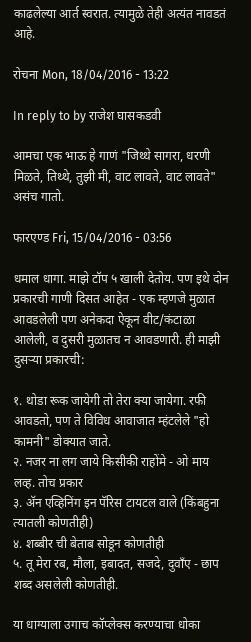काढलेल्या आर्त स्वरात. त्यामुळे तेही अत्यंत नावडतं आहे.

रोचना Mon, 18/04/2016 - 13:22

In reply to by राजेश घासकडवी

आमचा एक भाऊ हे गाणं "जिथ्थे सागरा, धरणी मिळते, तिथ्थे, तुझी मी, वाट लावते, वाट लावते" असंच गातो.

फारएण्ड Fri, 15/04/2016 - 03:56

धमाल धागा. माझे टॉप ५ खाली देतोय. पण इथे दोन प्रकारची गाणी दिसत आहेत - एक म्हणजे मुळात आवडलेली पण अनेकदा ऐकून वीट/कंटाळा आलेली, व दुसरी मुळातच न आवडणारी. ही माझी दुसर्‍या प्रकारची:

१. थोडा रूक जायेगी तो तेरा क्या जायेगा. रफी आवडतो, पण ते विविध आवाजात म्हंटलेले "हो कामनी" डोक्यात जाते.
२. नजर ना लग जाये किसीकी राहोंमे - ओ माय लव्ह. तोच प्रकार
३. अ‍ॅन एव्हिनिंग इन पॅरिस टायटल वाले (किंबहुना त्यातली कोणतीही)
४. शब्बीर ची बेताब सोडून कोणतीही
५. तू मेरा रब, मौला, इबादत, सजदे, दुवाँए - छाप शब्द असलेली कोणतीही.

या धाग्याला उगाच कॉप्लेक्स करण्याचा धोका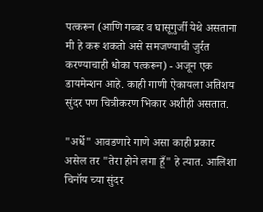पत्करून (आणि गब्बर व घासूगुर्जी येथे असताना मी हे करू शकतो असे समजण्याची जुर्रत करण्याचाही धोका पत्करून) - अजून एक डायमेन्शन आहे. काही गाणी ऐकायला अतिशय सुंदर पण चित्रीकरण भिकार अशीही असतात.

"अर्धे" आवडणारे गाणे असा काही प्रकार असेल तर "तेरा होने लगा हूँ" हे त्यात. आलिशा चिनॉय च्या सुंदर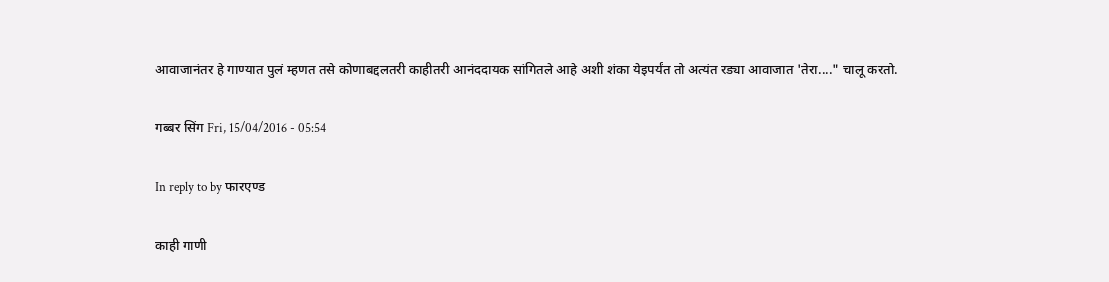आवाजानंतर हे गाण्यात पुलं म्हणत तसे कोणाबद्दलतरी काहीतरी आनंददायक सांगितले आहे अशी शंका येइपर्यंत तो अत्यंत रड्या आवाजात 'तेरा...." चालू करतो.

गब्बर सिंग Fri, 15/04/2016 - 05:54

In reply to by फारएण्ड

काही गाणी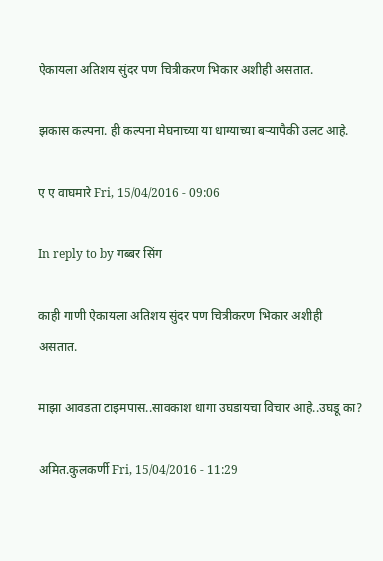ऐकायला अतिशय सुंदर पण चित्रीकरण भिकार अशीही असतात.

झकास कल्पना. ही कल्पना मेघनाच्या या धाग्याच्या बर्‍यापैकी उलट आहे.

ए ए वाघमारे Fri, 15/04/2016 - 09:06

In reply to by गब्बर सिंग

काही गाणी ऐकायला अतिशय सुंदर पण चित्रीकरण भिकार अशीही असतात.

माझा आवडता टाइमपास..सावकाश धागा उघडायचा विचार आहे..उघडू का?

अमित.कुलकर्णी Fri, 15/04/2016 - 11:29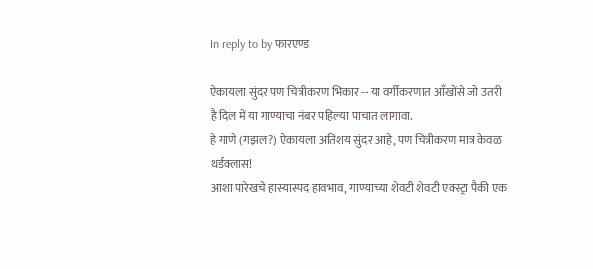In reply to by फारएण्ड

ऐकायला सुंदर पण चित्रीकरण भिकार -- या वर्गीकरणात आँखोंसे जो उतरी है दिल में या गाण्याचा नंबर पहिल्या पाचात लागावा.
हे गाणे (गझल?) ऐकायला अतिशय सुंदर आहे, पण चित्रीकरण मात्र केवळ थर्डक्लास!
आशा पारेखचे हास्यास्पद हावभाव, गाण्याच्या शेवटी शेवटी एक्स्ट्रा पैकी एक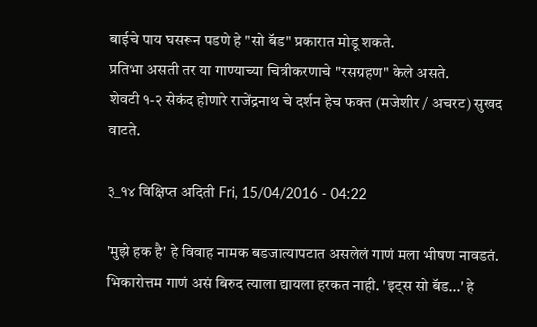बाईचे पाय घसरून पडणे हे "सो बॅड" प्रकारात मोडू शकते.
प्रतिभा असती तर या गाण्याच्या चित्रीकरणाचे "रसग्रहण" केले असते.
शेवटी १-२ सेकंद होणारे राजेंद्रनाथ चे दर्शन हेच फक्त (मजेशीर / अचरट) सुखद वाटते.

३_१४ विक्षिप्त अदिती Fri, 15/04/2016 - 04:22

'मुझे हक है' हे विवाह नामक बडजात्यापटात असलेलं गाणं मला भीषण नावडतं. भिकारोत्तम गाणं असं बिरुद त्याला द्यायला हरकत नाही. 'इट्स सो बॅड...' हे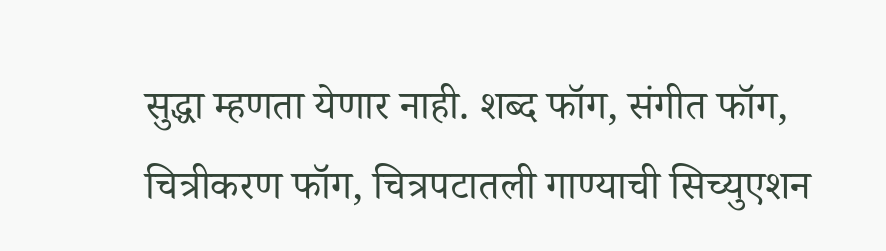सुद्धा म्हणता येणार नाही. शब्द फॉग, संगीत फॉग, चित्रीकरण फॉग, चित्रपटातली गाण्याची सिच्युएशन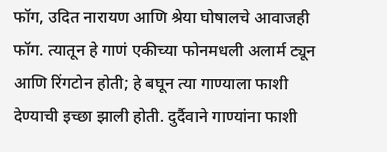फॉग, उदित नारायण आणि श्रेया घोषालचे आवाजही फॉग. त्यातून हे गाणं एकीच्या फोनमधली अलार्म ट्यून आणि रिंगटोन होती; हे बघून त्या गाण्याला फाशी देण्याची इच्छा झाली होती. दुर्दैवाने गाण्यांना फाशी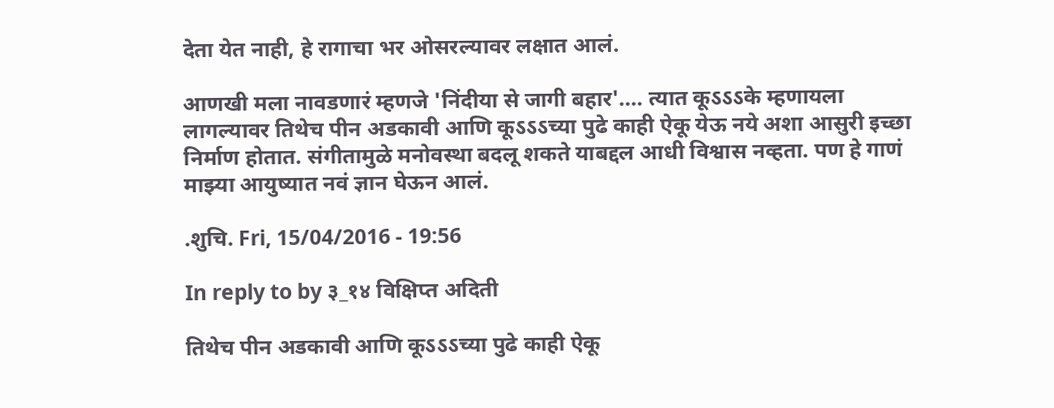देता येत नाही, हे रागाचा भर ओसरल्यावर लक्षात आलं.

आणखी मला नावडणारं म्हणजे 'निंदीया से जागी बहार'.... त्यात कूऽऽऽके म्हणायला लागल्यावर तिथेच पीन अडकावी आणि कूऽऽऽच्या पुढे काही ऐकू येऊ नये अशा आसुरी इच्छा निर्माण होतात. संगीतामुळे मनोवस्था बदलू शकते याबद्दल आधी विश्वास नव्हता. पण हे गाणं माझ्या आयुष्यात नवं ज्ञान घेऊन आलं.

.शुचि. Fri, 15/04/2016 - 19:56

In reply to by ३_१४ विक्षिप्त अदिती

तिथेच पीन अडकावी आणि कूऽऽऽच्या पुढे काही ऐकू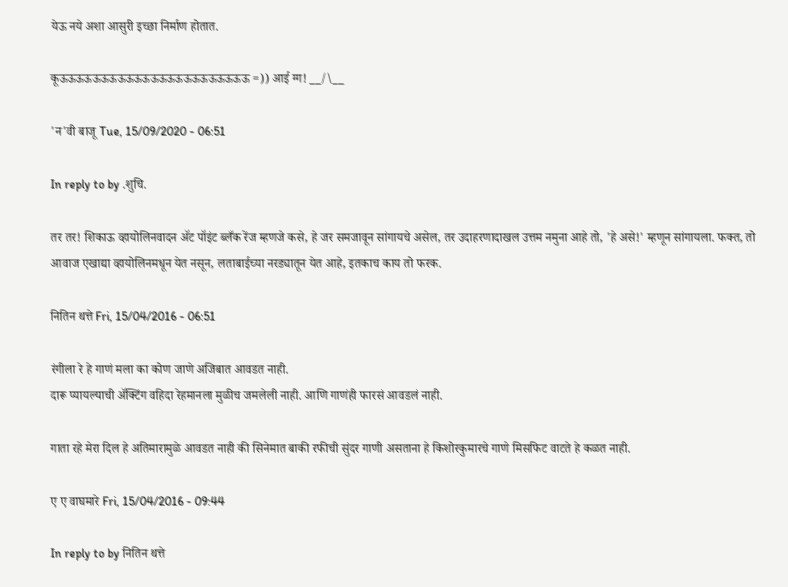येऊ नये अशा आसुरी इच्छा निर्माण होतात.

कूऊऊऊऊऊऊऊऊऊऊऊऊऊऊऊऊऊऊऊऊऊऊऊ =)) आई ग्ग! __/\__

'न'वी बाजू Tue, 15/09/2020 - 06:51

In reply to by .शुचि.

तर तर! शिकाऊ व्हायोलिनवादन ॲट पॉइंट ब्लँक रेंज म्हणजे कसे, हे जर समजावून सांगायचे असेल, तर उदाहरणादाखल उत्तम नमुना आहे तो, 'हे असे!' म्हणून सांगायला. फक्त, तो आवाज एखाद्या व्हायोलिनमधून येत नसून, लताबाईच्या नरड्यातून येत आहे, इतकाच काय तो फरक.

नितिन थत्ते Fri, 15/04/2016 - 06:51

रंगीला रे हे गाणं मला का कोण जाणे अजिबात आवडत नाही.
दारू प्यायल्याची अ‍ॅक्टिंग वहिदा रेहमानला मुळीच जमलेली नाही. आणि गाणंही फारसं आवडलं नाही.

गाता रहे मेरा दिल हे अतिमारामुळे आवडत नाही की सिनेमात बाकी रफीची सुंदर गाणी असताना हे किशोरकुमारचे गाणे मिसफिट वाटते हे कळत नाही.

ए ए वाघमारे Fri, 15/04/2016 - 09:44

In reply to by नितिन थत्ते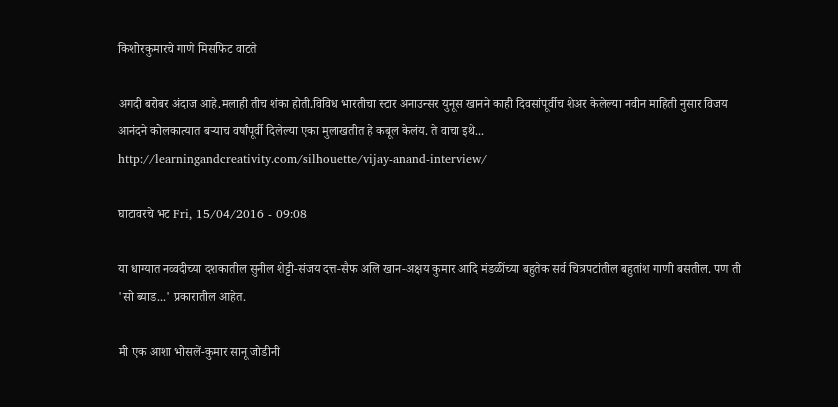किशोरकुमारचे गाणे मिसफिट वाटते

अगदी बरोबर अंदाज आहे.मलाही तीच शंका होती.विविध भारतीचा स्टार अनाउन्सर युनूस खानने काही दिवसांपूर्वीच शेअर केलेल्या नवीन माहिती नुसार विजय आनंदने कोलकात्यात बर्‍याच वर्षांपूर्वी दिलेल्या एका मुलाखतीत हे कबूल केलंय. ते वाचा इथे...
http://learningandcreativity.com/silhouette/vijay-anand-interview/

घाटावरचे भट Fri, 15/04/2016 - 09:08

या धाग्यात नव्वदीच्या दशकातील सुनील शेट्टी-संजय दत्त-सैफ अलि खान-अक्षय कुमार आदि मंडळींच्या बहुतेक सर्व चित्रपटांतील बहुतांश गाणी बसतील. पण ती 'सो ब्याड...' प्रकारातील आहेत.

मी एक आशा भोसलें-कुमार सानू जोडीनी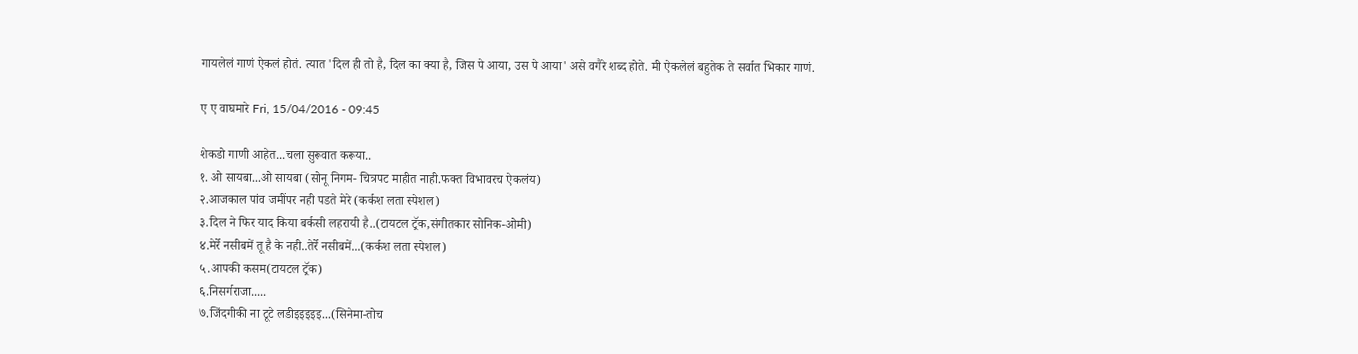गायलेलं गाणं ऐकलं होतं. त्यात 'दिल ही तो है, दिल का क्या है, जिस पे आया, उस पे आया' असे वगैरे शब्द होते. मी ऐकलेलं बहुतेक ते सर्वात भिकार गाणं.

ए ए वाघमारे Fri, 15/04/2016 - 09:45

शेकडो गाणी आहेत...चला सुरूवात करूया..
१. ओ सायबा...ओ सायबा (सोनू निगम- चित्रपट माहीत नाही.फक्त विभावरच ऐकलंय)
२.आजकाल पांव जमींपर नही पडते मेरे (कर्कश लता स्पेशल)
३.दिल ने फिर याद किया बर्कसी लहरायी है..(टायटल ट्रॅक,संगीतकार सोनिक-ओमी)
४.मेर्रे नसीबमें तू है के नही..तेर्रे नसीबमें...(कर्कश लता स्पेशल)
५.आपकी कसम(टायटल ट्रॅक)
६.निसर्गराजा.....
७.जिंदगीकी ना टूटे लडीइइइइइ...(सिनेमा-तोच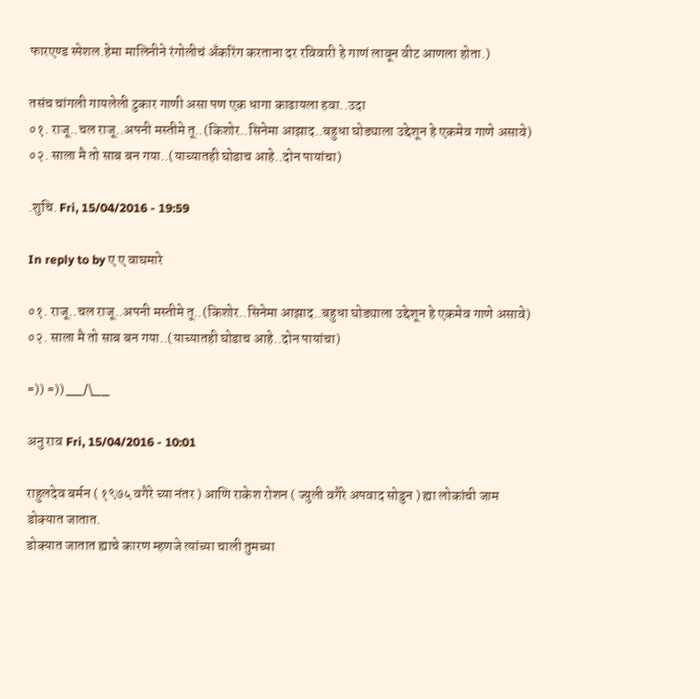फारएण्ड स्पेशल.हेमा मालिनीने रंगोलीचं अ‍ॅंकरिंग करताना दर रविवारी हे गाणं लावून वीट आणला होता.)

तसंच चांगली गायलेली टुकार गाणी असा पण एक धागा काढायला हवा..उदा
०१. राजू..चल राजू..अपनी मस्तीमे तू..(किशोर..सिनेमा आझाद..बहुधा घोड्याला उद्देशून हे एकमेव गाणे असावे)
०२. साला मै तो साब बन गया..(याच्यातही घोडाच आहे..दोन पायांचा)

.शुचि. Fri, 15/04/2016 - 19:59

In reply to by ए ए वाघमारे

०१. राजू..चल राजू..अपनी मस्तीमे तू..(किशोर..सिनेमा आझाद..बहुधा घोड्याला उद्देशून हे एकमेव गाणे असावे)
०२. साला मै तो साब बन गया..(याच्यातही घोडाच आहे..दोन पायांचा)

=)) =)) __/\__

अनु राव Fri, 15/04/2016 - 10:01

राहुलदेव बर्मन ( १९७५ वगैरे च्या नंतर ) आणि राकेश रोशन ( ज्युली वगैरे अपवाद सोडुन ) ह्या लोकांची जाम डोक्यात जातात.
डोक्यात जातात ह्याचे कारण म्हणजे त्यांच्या चाली तुमच्या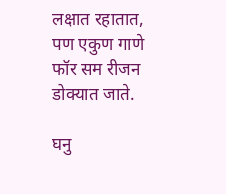लक्षात रहातात, पण एकुण गाणे फॉर सम रीजन डोक्यात जाते.

घनु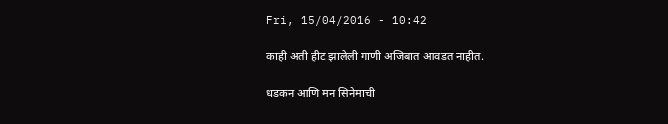Fri, 15/04/2016 - 10:42

काही अती हीट झालेली गाणी अजिबात आवडत नाहीत.

धडकन आणि मन सिनेमाची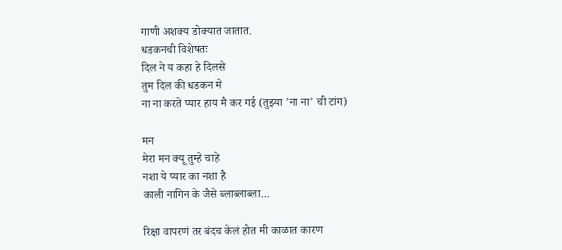गाणी अशक्य डोक्यात जातात.
धडकनची विशेषतः
दिल ने य कहा हे दिलसे
तुम दिल की धडकन मे
ना ना करते प्यार हाय मै कर गई (तुझ्या 'ना ना' ची टांग)

मन
मेरा मन क्यू तुम्हे चाहे
नशा ये प्यार का नशा है
काली नागिन के जैसे ब्लाब्लाब्ला...

रिक्षा वापरणं तर बंदच केलं होत मी काळात कारण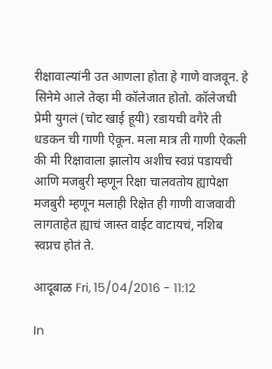रीक्षावाल्यांनी उत आणला होता हे गाणे वाजवून. हे सिनेमे आले तेव्हा मी कॉलेजात होतो. कॉलेजची प्रेमी युगलं (चोट खाई हूयी) रडायची वगैरे ती धडकन ची गाणी ऐकून. मला मात्र ती गाणी ऐकली की मी रिक्षावाला झालोय अशीच स्वप्नं पडायची आणि मजबुरी म्हणून रिक्षा चालवतोय ह्यापेक्षा मजबुरी म्हणून मलाही रिक्षेत ही गाणी वाजवावी लागताहेत ह्याचं जास्त वाईट वाटायचं, नशिब स्वप्नच होतं ते.

आदूबाळ Fri, 15/04/2016 - 11:12

In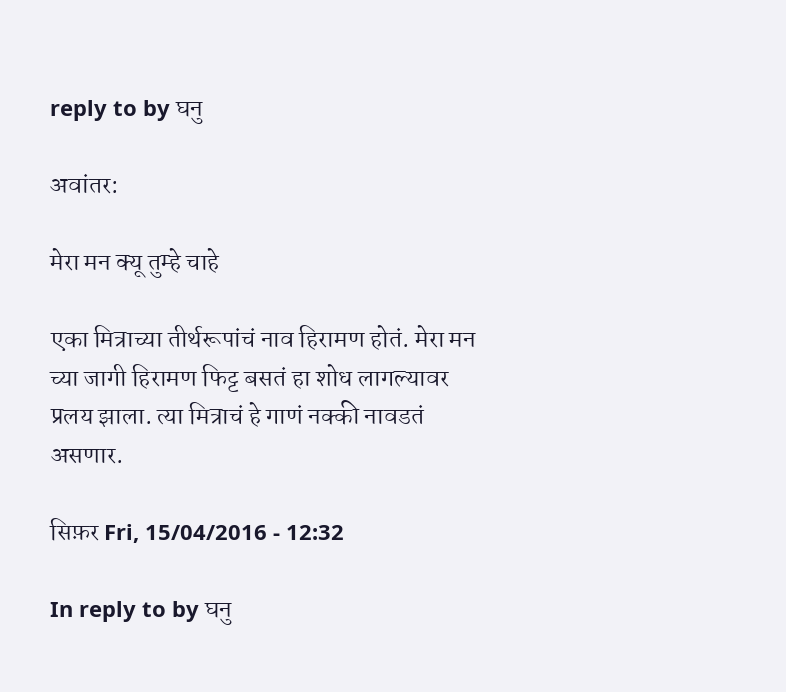reply to by घनु

अवांतर:

मेरा मन क्यू तुम्हे चाहे

एका मित्राच्या तीर्थरूपांचं नाव हिरामण होतं. मेरा मन च्या जागी हिरामण फिट्ट बसतं हा शोध लागल्यावर प्रलय झाला. त्या मित्राचं हे गाणं नक्की नावडतं असणार.

सिफ़र Fri, 15/04/2016 - 12:32

In reply to by घनु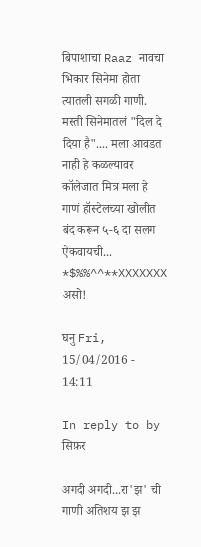बिपाशाचा Raaz नावचा भिकार सिनेमा होता त्यातली सगळी गाणी.
मस्ती सिनेमातलं "दिल दे दिया है".... मला आवडत नाही हे कळल्यावर कॉलेजात मित्र मला हे गाणं हॉस्टेलच्या खोलीत बंद करून ५-६ दा सलग ऐकवायची... *$%%^^**XXXXXXX असो!

घनु Fri, 15/04/2016 - 14:11

In reply to by सिफ़र

अगदी अगदी...रा'झ' ची गाणी अतिशय झ झ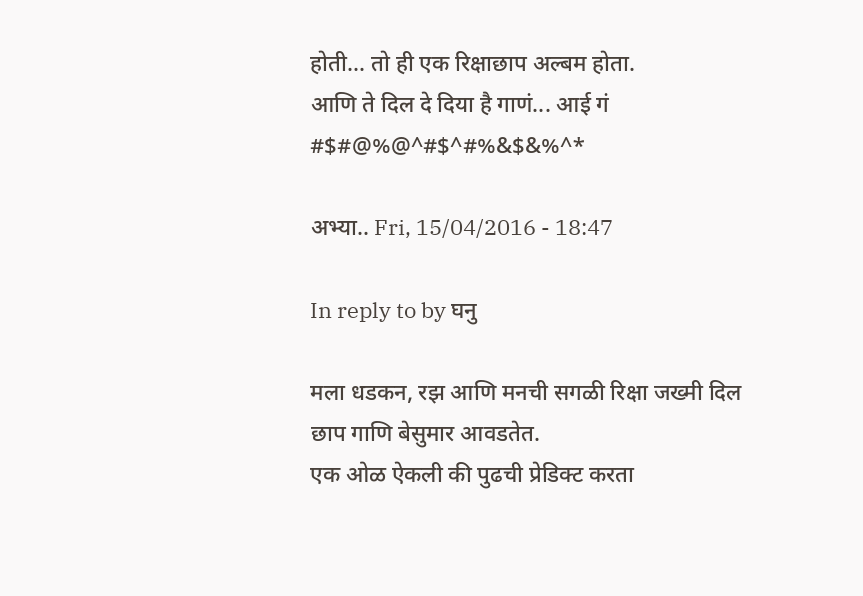होती... तो ही एक रिक्षाछाप अल्बम होता.
आणि ते दिल दे दिया है गाणं... आई गं #$#@%@^#$^#%&$&%^*

अभ्या.. Fri, 15/04/2016 - 18:47

In reply to by घनु

मला धडकन, रझ आणि मनची सगळी रिक्षा जख्मी दिल छाप गाणि बेसुमार आवडतेत.
एक ओळ ऐकली की पुढची प्रेडिक्ट करता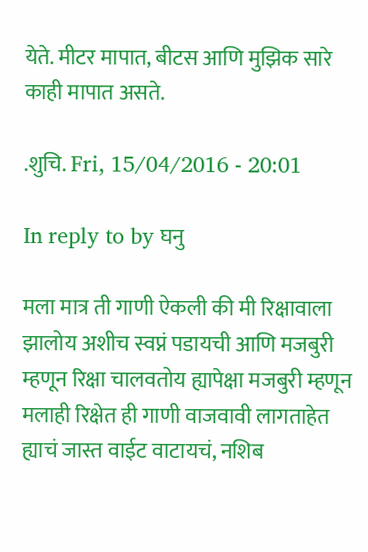येते. मीटर मापात, बीटस आणि मुझिक सारे काही मापात असते.

.शुचि. Fri, 15/04/2016 - 20:01

In reply to by घनु

मला मात्र ती गाणी ऐकली की मी रिक्षावाला झालोय अशीच स्वप्नं पडायची आणि मजबुरी म्हणून रिक्षा चालवतोय ह्यापेक्षा मजबुरी म्हणून मलाही रिक्षेत ही गाणी वाजवावी लागताहेत ह्याचं जास्त वाईट वाटायचं, नशिब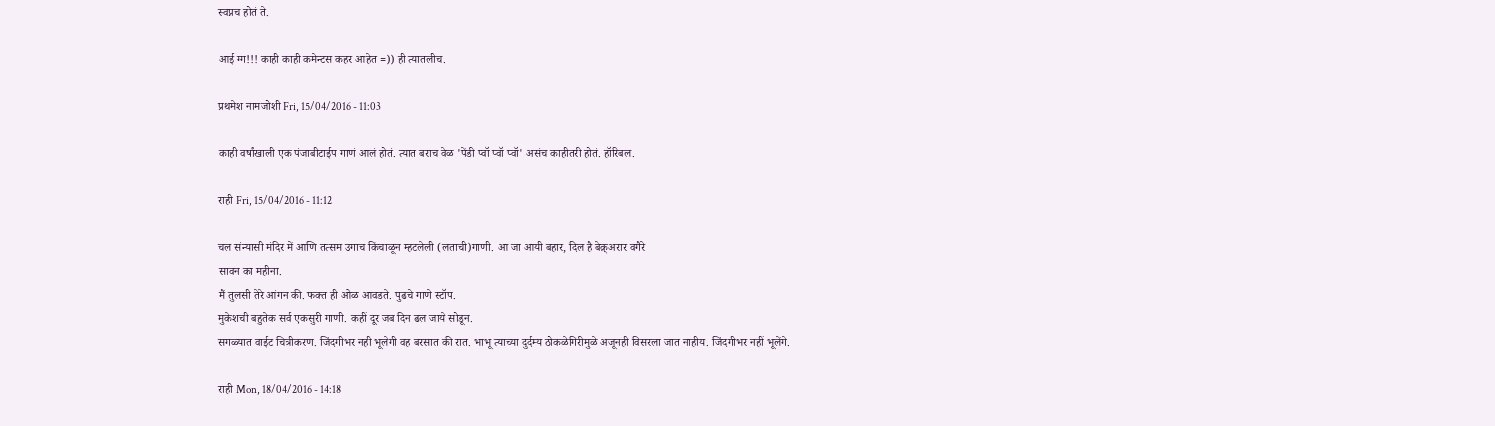स्वप्नच होतं ते.

आई ग्ग!!! काही काही कमेन्टस कहर आहेत =)) ही त्यातलीच.

प्रथमेश नामजोशी Fri, 15/04/2016 - 11:03

काही वर्षांखाली एक पंजाबीटाईप गाणं आलं होतं. त्यात बराच वेळ 'पेंडी प्वॉ प्वॉ प्वॉ' असंच काहीतरी होतं. हॉरिबल.

राही Fri, 15/04/2016 - 11:12

चल संन्यासी मंदिर में आणि तत्सम उगाच किंचाळून म्हटलेली (लताची)गाणी. आ जा आयी बहार, दिल है बेक़्अरार वगैरे
सावन का महीना.
मैं तुलसी तेरे आंगन की. फक्त ही ओळ आवडते. पुढचे गाणे स्टॉप.
मुकेशची बहुतेक सर्व एकसुरी गाणी. कहीं दूर जब दिन ढल जाये सोडून.
सगळ्यात वाईट चित्रीकरण. जिंदगीभर नही भूलेगी वह बरसात की रात. भाभू त्याच्या दुर्दम्य ठोकळेगिरीमुळे अजूनही विसरला जात नाहीय. जिंदगीभर नहीं भूलेंगे.

राही Mon, 18/04/2016 - 14:18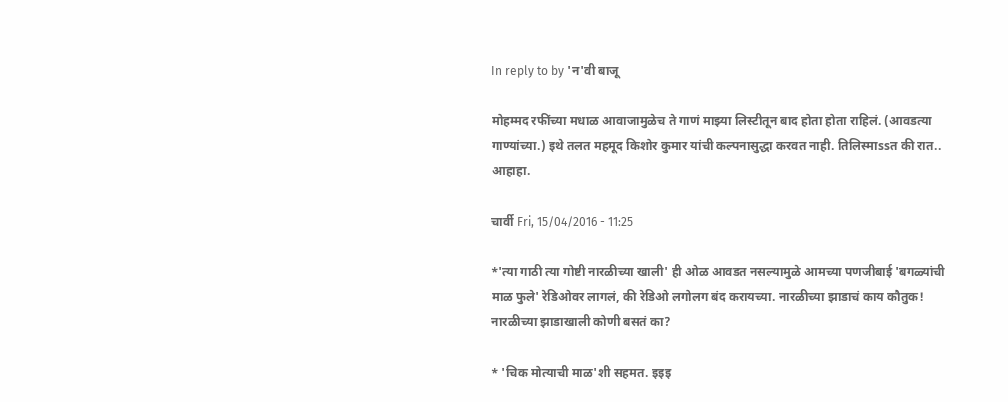In reply to by 'न'वी बाजू

मोहम्मद रफींच्या मधाळ आवाजामुळेच ते गाणं माझ्या लिस्टीतून बाद होता होता राहिलं. (आवडत्या गाण्यांच्या.) इथे तलत महमूद किशोर कुमार यांची कल्पनासुद्धा करवत नाही. तिलिस्माssत की रात.. आहाहा.

चार्वी Fri, 15/04/2016 - 11:25

*'त्या गाठी त्या गोष्टी नारळीच्या खाली' ही ओळ आवडत नसल्यामुळे आमच्या पणजीबाई 'बगळ्यांची माळ फुले' रेडिओवर लागलं, की रेडिओ लगोलग बंद करायच्या. नारळीच्या झाडाचं काय कौतुक! नारळीच्या झाडाखाली कोणी बसतं का?

* 'चिक मोत्याची माळ'शी सहमत. इइइ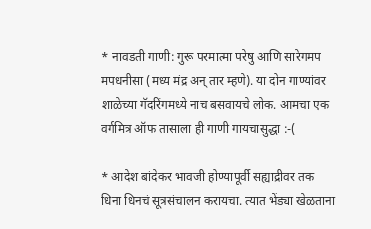* नावडती गाणी: गुरू परमात्मा परेषु आणि सारेगमप मपधनीसा (मध्य मंद्र अन् तार म्हणे). या दोन गाण्यांवर शाळेच्या गॅदरिंगमध्ये नाच बसवायचे लोक. आमचा एक वर्गमित्र ऑफ तासाला ही गाणी गायचासुद्धा :-(

* आदेश बांदेकर भावजी होण्यापूर्वी सह्याद्रीवर तक धिना धिनचं सूत्रसंचालन करायचा. त्यात भेंड्या खेळताना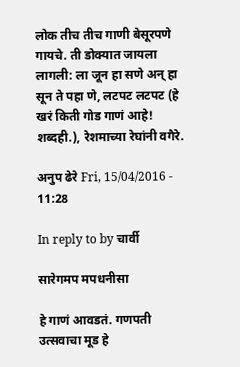लोक तीच तीच गाणी बेसूरपणे गायचे. ती डोक्यात जायला लागली: ला जून हा सणे अन् हा सून ते पहा णे, लटपट लटपट (हे खरं किती गोड गाणं आहे! शब्दही.), रेशमाच्या रेघांनी वगैरे.

अनुप ढेरे Fri, 15/04/2016 - 11:28

In reply to by चार्वी

सारेगमप मपधनीसा

हे गाणं आवडतं. गणपती उत्सवाचा मूड हे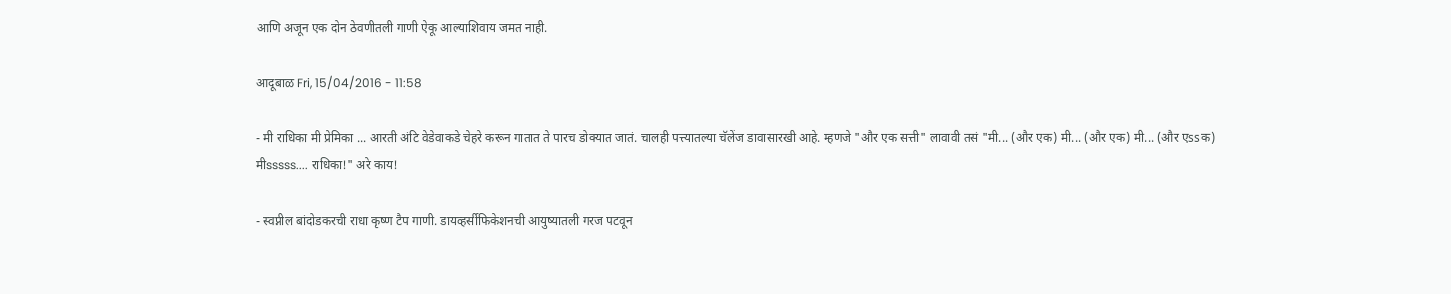आणि अजून एक दोन ठेवणीतली गाणी ऐकू आल्याशिवाय जमत नाही.

आदूबाळ Fri, 15/04/2016 - 11:58

- मी राधिका मी प्रेमिका ... आरती अंटि वेडेवाकडे चेहरे करून गातात ते पारच डोक्यात जातं. चालही पत्त्यातल्या चॅलेंज डावासारखी आहे. म्हणजे "और एक सत्ती" लावावी तसं "मी... (और एक) मी... (और एक) मी... (और एssक) मीsssss.... राधिका!" अरे काय!

- स्वप्नील बांदोडकरची राधा कृष्ण टैप गाणी. डायव्हर्सीफिकेशनची आयुष्यातली गरज पटवून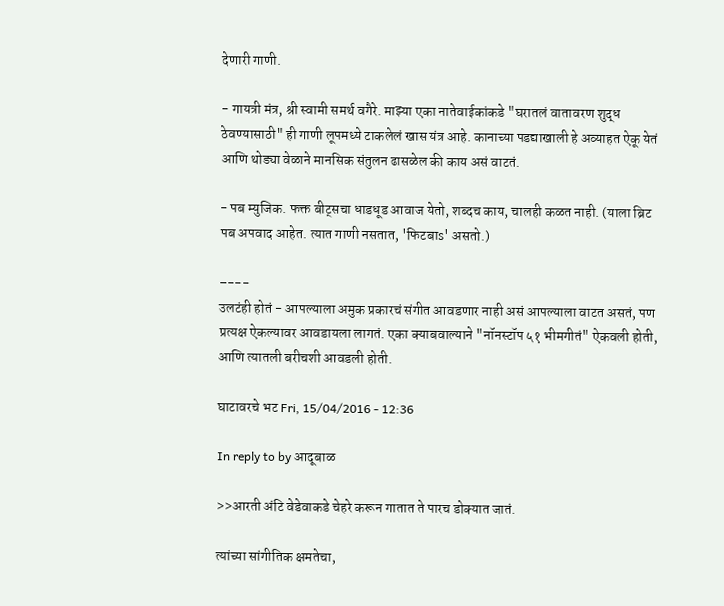देणारी गाणी.

- गायत्री मंत्र, श्री स्वामी समर्थ वगैरे. माझ्या एका नातेवाईकांकडे "घरातलं वातावरण शुद्ध ठेवण्यासाठी" ही गाणी लूपमध्ये टाकलेलं खास यंत्र आहे. कानाच्या पडद्याखाली हे अव्याहत ऐकू येतं आणि थोड्या वेळाने मानसिक संतुलन ढासळेल की काय असं वाटतं.

- पब म्युजिक. फक्त बीट्सचा धाडधूड आवाज येतो, शब्दच काय, चालही कळत नाही. (याला ब्रिट पब अपवाद आहेत. त्यात गाणी नसतात, 'फिटबाs' असतो.)

–---
उलटंही होतं - आपल्याला अमुक प्रकारचं संगीत आवडणार नाही असं आपल्याला वाटत असतं, पण प्रत्यक्ष ऐकल्यावर आवडायला लागतं. एका क्याबवाल्याने "नॉनस्टॉप ५१ भीमगीतं" ऐकवली होती, आणि त्यातली बरीचशी आवडली होती.

घाटावरचे भट Fri, 15/04/2016 - 12:36

In reply to by आदूबाळ

>>आरती अंटि वेडेवाकडे चेहरे करून गातात ते पारच डोक्यात जातं.

त्यांच्या सांगीतिक क्षमतेचा,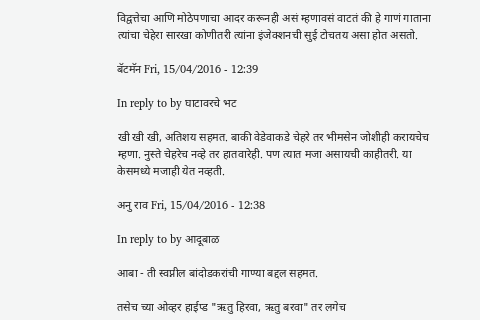विद्वत्तेचा आणि मोठेपणाचा आदर करूनही असं म्हणावसं वाटतं की हे गाणं गाताना त्यांचा चेहेरा सारखा कोणीतरी त्यांना इंजेक्शनची सुई टोचतय असा होत असतो.

बॅटमॅन Fri, 15/04/2016 - 12:39

In reply to by घाटावरचे भट

खी खी खी, अतिशय सहमत. बाकी वेडेवाकडे चेहरे तर भीमसेन जोशीही करायचेच म्हणा. नुस्ते चेहरेच नव्हे तर हातवारेही. पण त्यात मजा असायची काहीतरी. या केसमध्ये मजाही येत नव्हती.

अनु राव Fri, 15/04/2016 - 12:38

In reply to by आदूबाळ

आबा - ती स्वप्नील बांदोडकरांची गाण्या बद्दल सहमत.

तसेच च्या ओव्हर हाईप्ड "ऋतु हिरवा, ऋतु बरवा" तर लगेच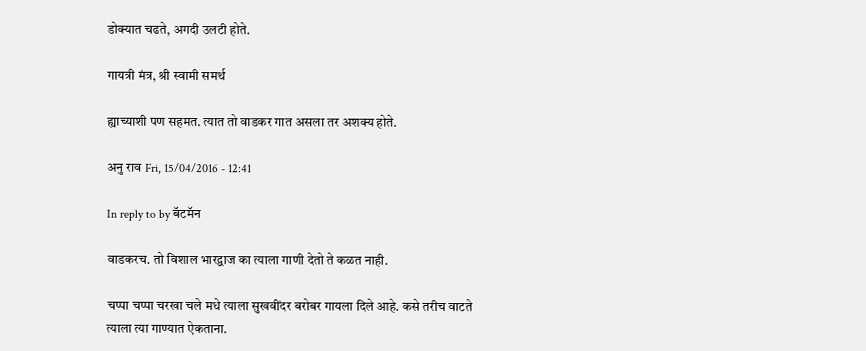डोक्यात चढते, अगदी उलटी होते.

गायत्री मंत्र, श्री स्वामी समर्थ

ह्याच्याशी पण सहमत. त्यात तो वाडकर गात असला तर अशक्य होते.

अनु राव Fri, 15/04/2016 - 12:41

In reply to by बॅटमॅन

वाडकरच. तो विशाल भारद्वाज का त्याला गाणी देतो ते कळत नाही.

चप्पा चप्पा चरखा चले मधे त्याला सुखवींदर बरोबर गायला दिले आहे. कसे तरीच वाटते त्याला त्या गाण्यात ऐकताना.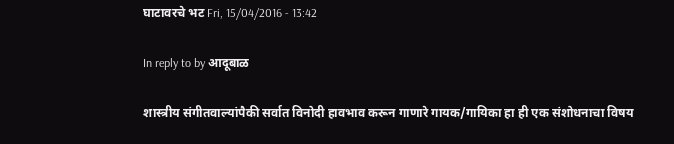घाटावरचे भट Fri, 15/04/2016 - 13:42

In reply to by आदूबाळ

शास्त्रीय संगीतवाल्यांपैकी सर्वात विनोदी हावभाव करून गाणारे गायक/गायिका हा ही एक संशोधनाचा विषय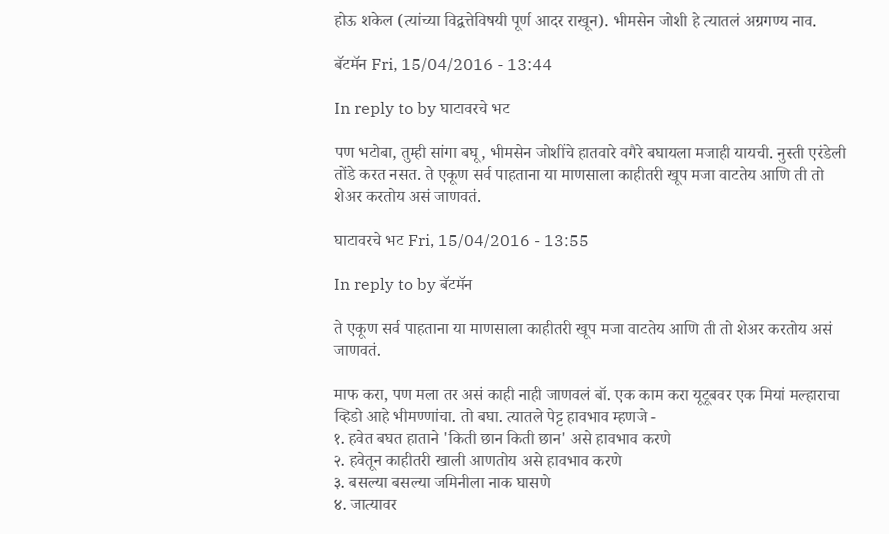होऊ शकेल (त्यांच्या विद्वत्तेविषयी पूर्ण आदर राखून). भीमसेन जोशी हे त्यातलं अग्रगण्य नाव.

बॅटमॅन Fri, 15/04/2016 - 13:44

In reply to by घाटावरचे भट

पण भटोबा, तुम्ही सांगा बघू, भीमसेन जोशींचे हातवारे वगैरे बघायला मजाही यायची. नुस्ती एरंडेली तोंडे करत नसत. ते एकूण सर्व पाहताना या माणसाला काहीतरी खूप मजा वाटतेय आणि ती तो शेअर करतोय असं जाणवतं.

घाटावरचे भट Fri, 15/04/2016 - 13:55

In reply to by बॅटमॅन

ते एकूण सर्व पाहताना या माणसाला काहीतरी खूप मजा वाटतेय आणि ती तो शेअर करतोय असं जाणवतं.

माफ करा, पण मला तर असं काही नाही जाणवलं बॉ. एक काम करा यूटूबवर एक मियां मल्हाराचा व्हिडो आहे भीमण्णांचा. तो बघा. त्यातले पेट्ट हावभाव म्हणजे -
१. हवेत बघत हाताने 'किती छान किती छान' असे हावभाव करणे
२. हवेतून काहीतरी खाली आणतोय असे हावभाव करणे
३. बसल्या बसल्या जमिनीला नाक घासणे
४. जात्यावर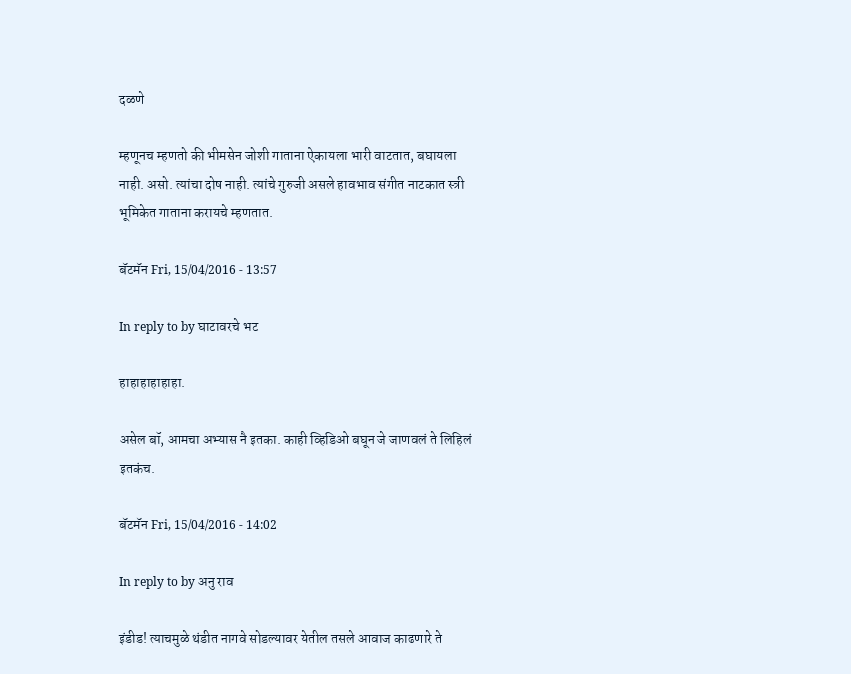दळणे

म्हणूनच म्हणतो की भीमसेन जोशी गाताना ऐकायला भारी वाटतात, बघायला नाही. असो. त्यांचा दोष नाही. त्यांचे गुरुजी असले हावभाव संगीत नाटकात स्त्री भूमिकेत गाताना करायचे म्हणतात.

बॅटमॅन Fri, 15/04/2016 - 13:57

In reply to by घाटावरचे भट

हाहाहाहाहाहा.

असेल बॉ, आमचा अभ्यास नै इतका. काही व्हिडिओ बघून जे जाणवलं ते लिहिलं इतकंच.

बॅटमॅन Fri, 15/04/2016 - 14:02

In reply to by अनु राव

इंडीड! त्याचमुळे थंडीत नागवे सोडल्यावर येतील तसले आवाज काढणारे ते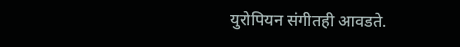युरोपियन संगीतही आवडते.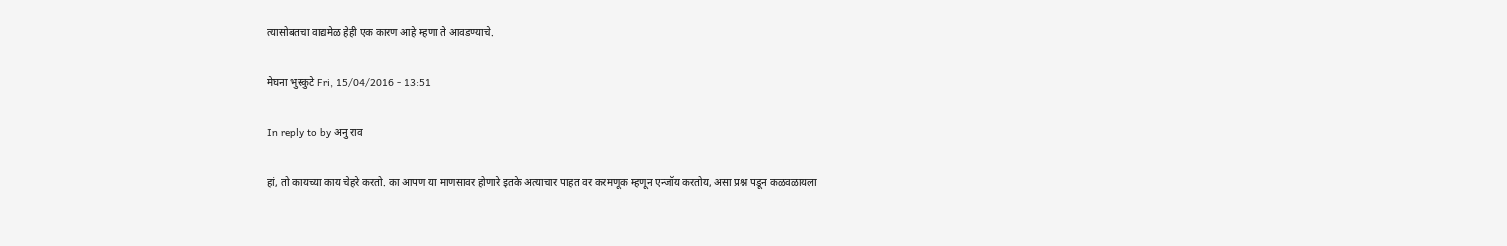त्यासोबतचा वाद्यमेळ हेही एक कारण आहे म्हणा ते आवडण्याचे.

मेघना भुस्कुटे Fri, 15/04/2016 - 13:51

In reply to by अनु राव

हां, तो कायच्या काय चेहरे करतो. का आपण या माणसावर होणारे इतके अत्याचार पाहत वर करमणूक म्हणून एन्जॉय करतोय, असा प्रश्न पडून कळवळायला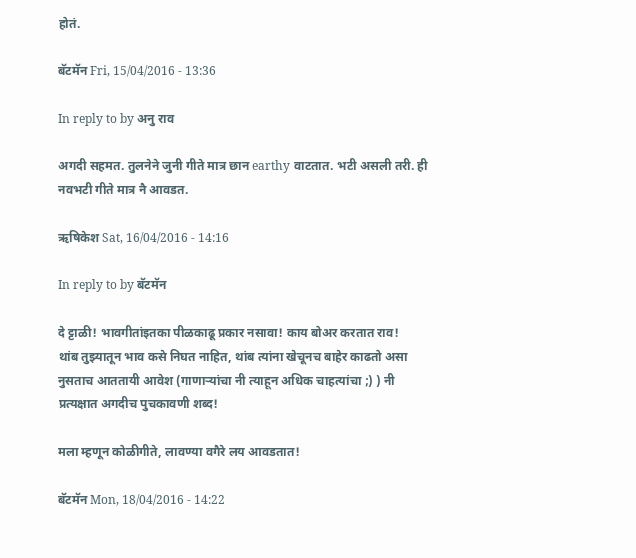होतं.

बॅटमॅन Fri, 15/04/2016 - 13:36

In reply to by अनु राव

अगदी सहमत. तुलनेने जुनी गीते मात्र छान earthy वाटतात. भटी असली तरी. ही नवभटी गीते मात्र नै आवडत.

ऋषिकेश Sat, 16/04/2016 - 14:16

In reply to by बॅटमॅन

दे ट्टाळी! भावगीतांइतका पीळकाढू प्रकार नसावा! काय बोअर करतात राव!
थांब तुझ्यातून भाव कसे निघत नाहित, थांब त्यांना खेचूनच बाहेर काढतो असा नुसताच आततायी आवेश (गाणार्‍यांचा नी त्याहून अधिक चाहत्यांचा ;) ) नी प्रत्यक्षात अगदीच पुचकावणी शब्द!

मला म्हणून कोळीगीते, लावण्या वगैरे लय आवडतात!

बॅटमॅन Mon, 18/04/2016 - 14:22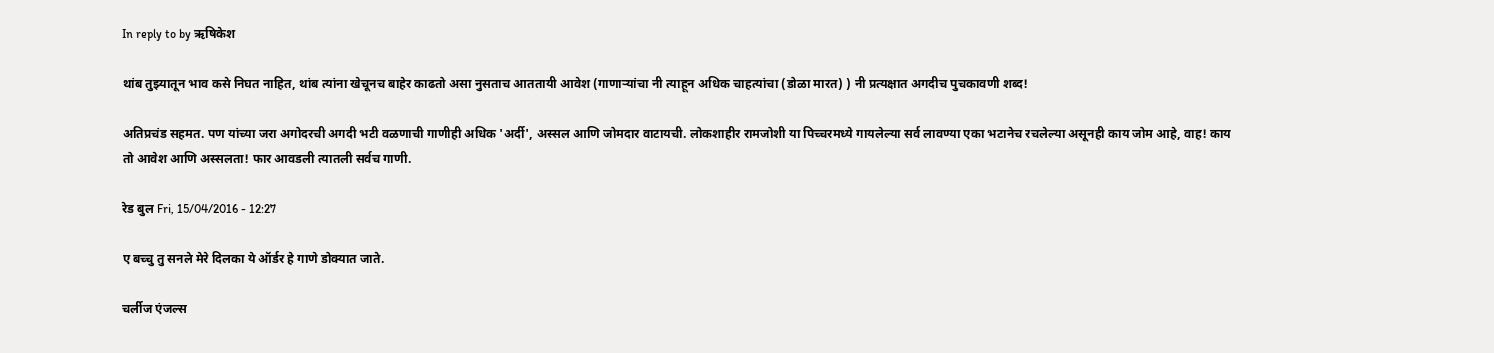In reply to by ऋषिकेश

थांब तुझ्यातून भाव कसे निघत नाहित, थांब त्यांना खेचूनच बाहेर काढतो असा नुसताच आततायी आवेश (गाणार्‍यांचा नी त्याहून अधिक चाहत्यांचा (डोळा मारत) ) नी प्रत्यक्षात अगदीच पुचकावणी शब्द!

अतिप्रचंड सहमत. पण यांच्या जरा अगोदरची अगदी भटी वळणाची गाणीही अधिक 'अर्दी', अस्सल आणि जोमदार वाटायची. लोकशाहीर रामजोशी या पिच्चरमध्ये गायलेल्या सर्व लावण्या एका भटानेच रचलेल्या असूनही काय जोम आहे, वाह! काय तो आवेश आणि अस्सलता! फार आवडली त्यातली सर्वच गाणी.

रेड बुल Fri, 15/04/2016 - 12:27

ए बच्चु तु सनले मेरे दिलका ये ऑर्डर हे गाणे डोक्यात जाते.

चर्लीज एंजल्स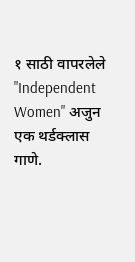१ साठी वापरलेले "Independent Women" अजुन एक थर्डक्लास गाणे.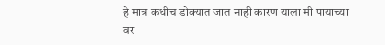हे मात्र कधीच डोक्यात जात नाही कारण याला मी पायाच्या वर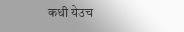कधी येउच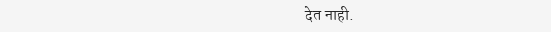देत नाही.